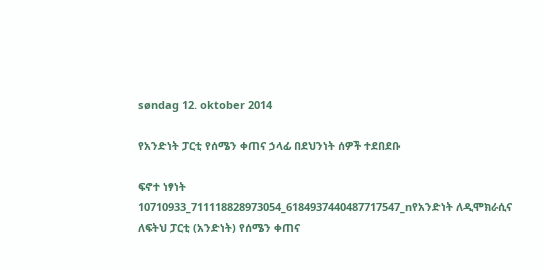søndag 12. oktober 2014

የአንድነት ፓርቲ የሰሜን ቀጠና ኃላፊ በደህንነት ሰዎች ተደበደቡ

ፍኖተ ነፃነት
10710933_711118828973054_6184937440487717547_nየአንድነት ለዲሞክራሲና ለፍትህ ፓርቲ (አንድነት) የሰሜን ቀጠና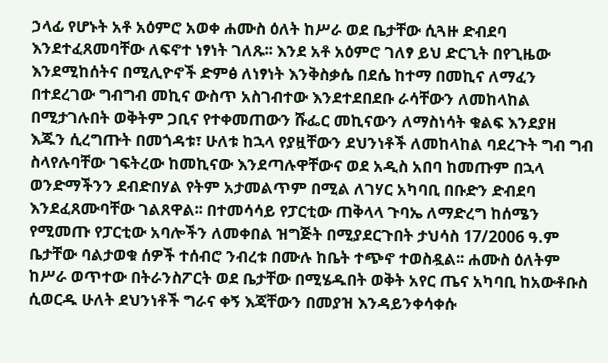ኃላፊ የሆኑት አቶ አዕምሮ አወቀ ሐሙስ ዕለት ከሥራ ወደ ቤታቸው ሲጓዙ ድብደባ እንደተፈጸመባቸው ለፍኖተ ነፃነት ገለጹ፡፡ እንደ አቶ አዕምሮ ገለፃ ይህ ድርጊት በየጊዜው እንደሚከሰትና በሚሊዮኖች ድምፅ ለነፃነት እንቅስቃሴ በደሴ ከተማ በመኪና ለማፈን በተደረገው ግብግብ መኪና ውስጥ አስገብተው እንደተደበደቡ ራሳቸውን ለመከላከል በሚታገሉበት ወቅትም ጋቢና የተቀመጠውን ሹፌር መኪናውን ለማስነሳት ቁልፍ እንደያዘ እጁን ሲረግጡት በመጎዳቱ፣ ሁለቱ ከኋላ የያዟቸውን ደህንነቶች ለመከላከል ባደረጉት ግብ ግብ ስላየሉባቸው ገፍትረው ከመኪናው እንደጣሉዋቸውና ወደ አዲስ አበባ ከመጡም በኋላ ወንድማችንን ደብድበሃል የትም አታመልጥም በሚል ለገሃር አካባቢ በቡድን ድብደባ እንደፈጸሙባቸው ገልጸዋል፡፡ በተመሳሳይ የፓርቲው ጠቅላላ ጉባኤ ለማድረግ ከሰሜን የሚመጡ የፓርቲው አባሎችን ለመቀበል ዝግጅት በሚያደርጉበት ታህሳስ 17/2006 ዓ.ም ቤታቸው ባልታወቁ ሰዎች ተሰብሮ ንብረቱ በሙሉ ከቤት ተጭኖ ተወስዷል፡፡ ሐሙስ ዕለትም ከሥራ ወጥተው በትራንስፖርት ወደ ቤታቸው በሚሄዱበት ወቅት አየር ጤና አካባቢ ከአውቶቡስ ሲወርዱ ሁለት ደህንነቶች ግራና ቀኝ እጃቸውን በመያዝ እንዳይንቀሳቀሱ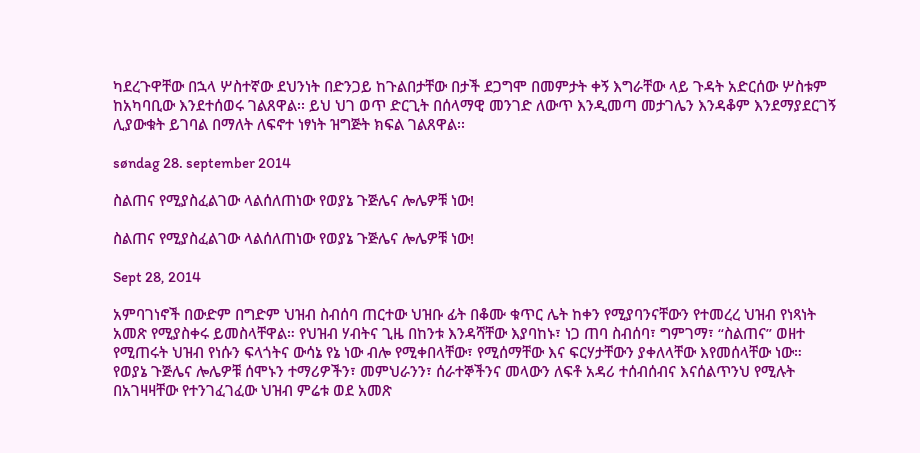ካደረጉዋቸው በኋላ ሦስተኛው ደህንነት በድንጋይ ከጉልበታቸው በታች ደጋግሞ በመምታት ቀኝ እግራቸው ላይ ጉዳት አድርሰው ሦስቱም ከአካባቢው እንደተሰወሩ ገልጸዋል፡፡ ይህ ህገ ወጥ ድርጊት በሰላማዊ መንገድ ለውጥ እንዲመጣ መታገሌን እንዳቆም እንደማያደርገኝ ሊያውቁት ይገባል በማለት ለፍኖተ ነፃነት ዝግጅት ክፍል ገልጸዋል፡፡

søndag 28. september 2014

ስልጠና የሚያስፈልገው ላልሰለጠነው የወያኔ ጉጅሌና ሎሌዎቹ ነው!

ስልጠና የሚያስፈልገው ላልሰለጠነው የወያኔ ጉጅሌና ሎሌዎቹ ነው!

Sept 28, 2014

አምባገነኖች በውድም በግድም ህዝብ ስብሰባ ጠርተው ህዝቡ ፊት በቆሙ ቁጥር ሌት ከቀን የሚያባንናቸውን የተመረረ ህዝብ የነጻነት አመጽ የሚያስቀሩ ይመስላቸዋል። የህዝብ ሃብትና ጊዜ በከንቱ እንዳሻቸው እያባከኑ፣ ነጋ ጠባ ስብሰባ፣ ግምገማ፣ “ስልጠና” ወዘተ የሚጠሩት ህዝብ የነሱን ፍላጎትና ውሳኔ የኔ ነው ብሎ የሚቀበላቸው፣ የሚሰማቸው እና ፍርሃታቸውን ያቀለላቸው እየመሰላቸው ነው።
የወያኔ ጉጅሌና ሎሌዎቹ ሰሞኑን ተማሪዎችን፣ መምህራንን፣ ሰራተኞችንና መላውን ለፍቶ አዳሪ ተሰብሰብና እናሰልጥንህ የሚሉት በአገዛዛቸው የተንገፈገፈው ህዝብ ምሬቱ ወደ አመጽ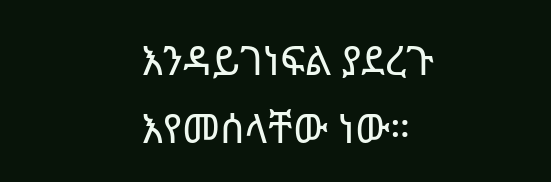እንዳይገነፍል ያደረጉ እየመሰላቸው ነው።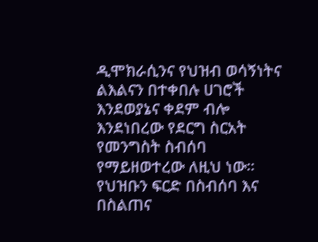ዲሞክራሲንና የህዝብ ወሳኝነትና ልእልናን በተቀበሉ ሀገሮች እንደወያኔና ቀደም ብሎ እንደነበረው የደርግ ስርአት የመንግስት ስብሰባ የማይዘወተረው ለዚህ ነው። የህዝቡን ፍርድ በስብሰባ እና በስልጠና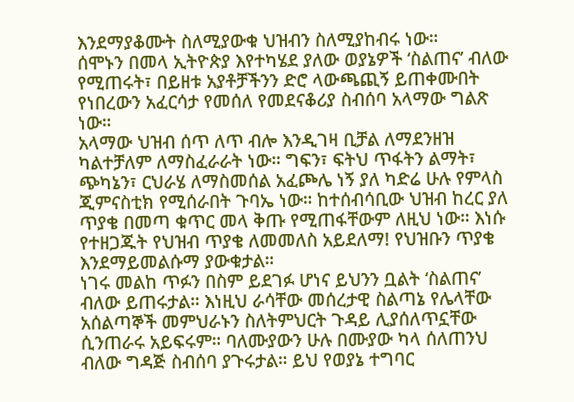እንደማያቆሙት ስለሚያውቁ ህዝብን ስለሚያከብሩ ነው።
ሰሞኑን በመላ ኢትዮጵያ እየተካሄደ ያለው ወያኔዎች ‘ስልጠና’ ብለው የሚጠሩት፣ በይዘቱ አያቶቻችንን ድሮ ላውጫጪኝ ይጠቀሙበት የነበረውን አፈርሳታ የመሰለ የመደናቆሪያ ስብሰባ አላማው ግልጽ ነው።
አላማው ህዝብ ሰጥ ለጥ ብሎ እንዲገዛ ቢቻል ለማደንዘዝ ካልተቻለም ለማስፈራራት ነው። ግፍን፣ ፍትህ ጥፋትን ልማት፣ ጭካኔን፣ ርህራሄ ለማስመሰል አፈጮሌ ነኝ ያለ ካድሬ ሁሉ የምላስ ጂምናስቲክ የሚሰራበት ጉባኤ ነው። ከተሰብሳቢው ህዝብ ከረር ያለ ጥያቄ በመጣ ቁጥር መላ ቅጡ የሚጠፋቸውም ለዚህ ነው። እነሱ የተዘጋጁት የህዝብ ጥያቄ ለመመለስ አይደለማ! የህዝቡን ጥያቄ እንደማይመልሱማ ያውቁታል።
ነገሩ መልከ ጥፉን በስም ይደገፉ ሆነና ይህንን ቧልት ‘ስልጠና’ ብለው ይጠሩታል። እነዚህ ራሳቸው መሰረታዊ ስልጣኔ የሌላቸው አሰልጣኞች መምህራኑን ስለትምህርት ጉዳይ ሊያሰለጥኗቸው ሲንጠራሩ አይፍሩም። ባለሙያውን ሁሉ በሙያው ካላ ሰለጠንህ ብለው ግዳጅ ስብሰባ ያጉሩታል። ይህ የወያኔ ተግባር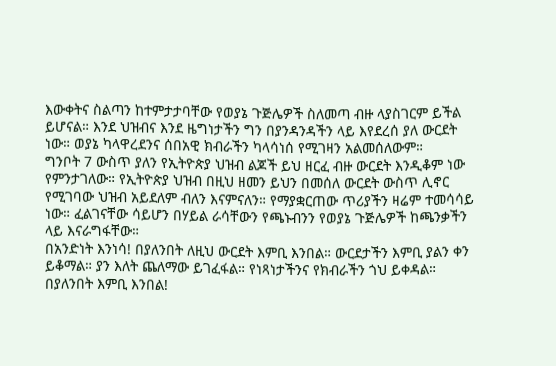እውቀትና ስልጣን ከተምታታባቸው የወያኔ ጉጅሌዎች ስለመጣ ብዙ ላያስገርም ይችል ይሆናል። እንደ ህዝብና እንደ ዜግነታችን ግን በያንዳንዳችን ላይ እየደረሰ ያለ ውርደት ነው። ወያኔ ካላዋረደንና ሰበአዊ ክብራችን ካላሳነሰ የሚገዛን አልመሰለውም።
ግንቦት 7 ውስጥ ያለን የኢትዮጵያ ህዝብ ልጆች ይህ ዘርፈ ብዙ ውርደት እንዲቆም ነው የምንታገለው። የኢትዮጵያ ህዝብ በዚህ ዘመን ይህን በመሰለ ውርደት ውስጥ ሊኖር የሚገባው ህዝብ አይደለም ብለን እናምናለን። የማያቋርጠው ጥሪያችን ዛሬም ተመሳሳይ ነው። ፈልገናቸው ሳይሆን በሃይል ራሳቸውን የጫኑብንን የወያኔ ጉጅሌዎች ከጫንቃችን ላይ እናራግፋቸው።
በአንድነት እንነሳ! በያለንበት ለዚህ ውርደት እምቢ እንበል። ውርደታችን እምቢ ያልን ቀን ይቆማል። ያን እለት ጨለማው ይገፈፋል። የነጻነታችንና የክብራችን ጎህ ይቀዳል።
በያለንበት እምቢ እንበል!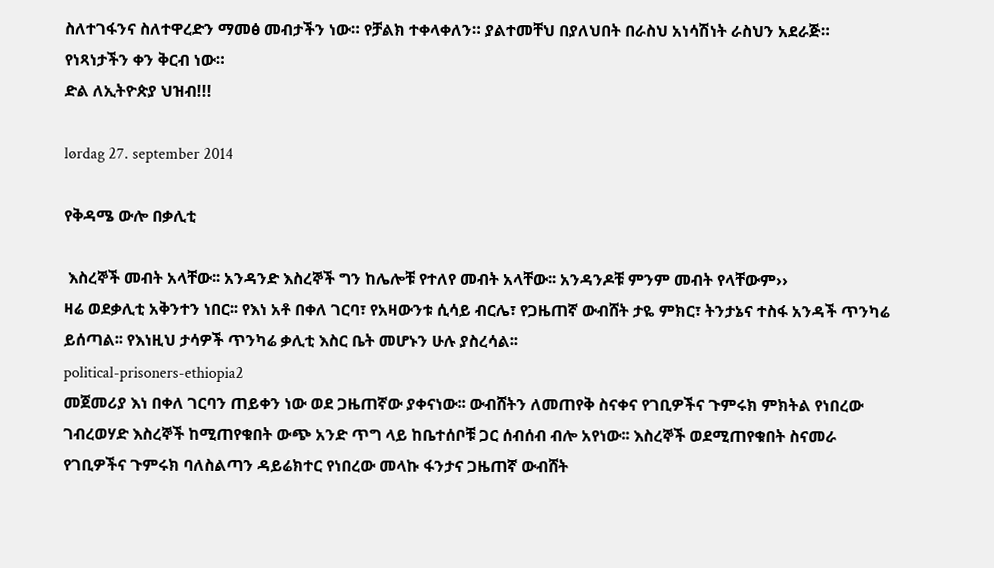ስለተገፋንና ስለተዋረድን ማመፅ መብታችን ነው። የቻልክ ተቀላቀለን። ያልተመቸህ በያለህበት በራስህ አነሳሽነት ራስህን አደራጅ። የነጻነታችን ቀን ቅርብ ነው።
ድል ለኢትዮጵያ ህዝብ!!!

lørdag 27. september 2014

የቅዳሜ ውሎ በቃሊቲ

 እስረኞች መብት አላቸው፡፡ አንዳንድ እስረኞች ግን ከሌሎቹ የተለየ መብት አላቸው፡፡ አንዳንዶቹ ምንም መብት የላቸውም››
ዛሬ ወደቃሊቲ አቅንተን ነበር፡፡ የእነ አቶ በቀለ ገርባ፣ የአዛውንቱ ሲሳይ ብርሌ፣ የጋዜጠኛ ውብሸት ታዬ ምክር፣ ትንታኔና ተስፋ አንዳች ጥንካሬ ይሰጣል፡፡ የእነዚህ ታሳዎች ጥንካሬ ቃሊቲ እስር ቤት መሆኑን ሁሉ ያስረሳል፡፡
political-prisoners-ethiopia2
መጀመሪያ እነ በቀለ ገርባን ጠይቀን ነው ወደ ጋዜጠኛው ያቀናነው፡፡ ውብሸትን ለመጠየቅ ስናቀና የገቢዎችና ጉምሩክ ምክትል የነበረው ገብረወሃድ እስረኞች ከሚጠየቁበት ውጭ አንድ ጥግ ላይ ከቤተሰቦቹ ጋር ሰብሰብ ብሎ አየነው፡፡ እስረኞች ወደሚጠየቁበት ስናመራ የገቢዎችና ጉምሩክ ባለስልጣን ዳይሬክተር የነበረው መላኩ ፋንታና ጋዜጠኛ ውብሸት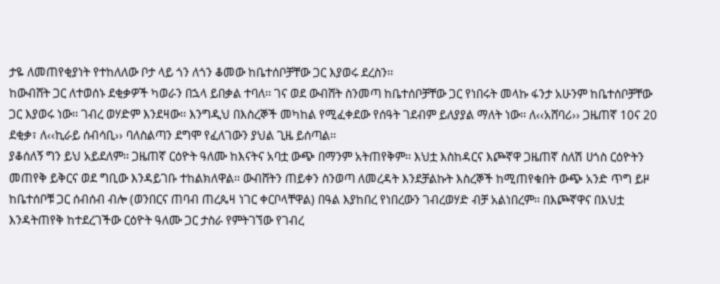ታዬ ለመጠየቂያነት የተከለለው ቦታ ላይ ጎን ለጎን ቆመው ከቤተሰቦቻቸው ጋር እያወሩ ደረስን፡፡
ከውብሸት ጋር ለተወሰኑ ደቂቃዎች ካወራን በኋላ ይበቃል ተባለ፡፡ ገና ወደ ውብሸት ስንመጣ ከቤተሰቦቻቸው ጋር የነበሩት መላኩ ፋንታ አሁንም ከቤተሰቦቻቸው ጋር እያወሩ ነው፡፡ ገብረ ወሃድም እንደዛው፡፡ እንግዲህ በእስረኞች መካከል የሚፈቀደው የሰዓት ገደብም ይለያያል ማለት ነው፡፡ ለ‹‹አሸባሪ›› ጋዜጠኛ 10ና 20 ደቂቃ፣ ለ‹‹ኪራይ ሰብሳቢ›› ባለስልጣን ደግሞ የፈለገውን ያህል ጊዜ ይሰጣል፡፡
ያቆሰለኝ ግን ይህ አይደለም፡፡ ጋዜጠኛ ርዕዮት ዓለሙ ከእናትና አባቷ ውጭ በማንም አትጠየቅም፡፡ እህቷ እስከዳርና እጮኛዋ ጋዜጠኛ ስለሽ ሀጎስ ርዕዮትን መጠየቅ ይቅርና ወደ ግቢው እንዳይገቡ ተከልክለዋል፡፡ ውብሸትን ጠይቀን ስንወጣ ለመረዳት እንደቻልኩት እስረኞች ከሚጠየቁበት ውጭ አንድ ጥግ ይዞ ከቤተሰቦቹ ጋር ሰብሰብ ብሎ (ወንበርና ጠባብ ጠረጴዛ ነገር ቀርቦላቸዋል) በዓል እያከበረ የነበረውን ገብረወሃድ ብቻ አልነበረም፡፡ በእጮኛዋና በእህቷ እንዳትጠየቅ ከተደረገችው ርዕዮት ዓለሙ ጋር ታስራ የምትገኘው የገብረ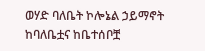ወሃድ ባለቤት ኮሎኔል ኃይማኖት ከባለቤቷና ከቤተሰቦቿ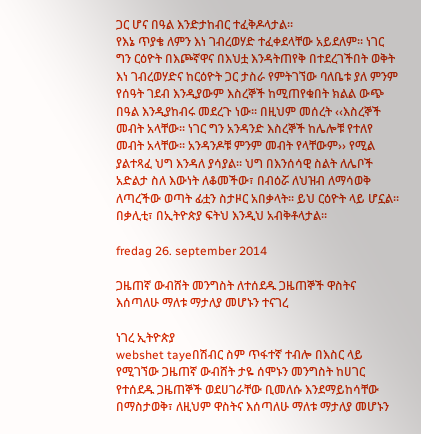ጋር ሆና በዓል እንድታከብር ተፈቅዶላታል፡፡
የእኔ ጥያቄ ለምን እነ ገብረወሃድ ተፈቀደላቸው አይደለም፡፡ ነገር ግን ርዕዮት በእጮኛዋና በእህቷ እንዳትጠየቅ በተደረገችበት ወቅት እነ ገብረወሃድና ከርዕዮት ጋር ታስራ የምትገኘው ባለቤቱ ያለ ምንም የሰዓት ገደብ እንዲያውም እስረኞች ከሚጠየቁበት ክልል ውጭ በዓል እንዲያከብሩ መደረጉ ነው፡፡ በዚህም መሰረት ‹‹እስረኞች መብት አላቸው፡፡ ነገር ግን አንዳንድ እስረኞች ከሌሎቹ የተለየ መብት አላቸው፡፡ አንዳንዶቹ ምንም መብት የላቸውም›› የሚል ያልተጻፈ ህግ እንዳለ ያሳያል፡፡ ህግ በእንሰሳዊ ስልት ለሌቦች አድልታ ስለ እውነት ለቆመችው፣ በብዕሯ ለህዝብ ለማሳወቅ ለጣረችው ወጣት ፊቷን ስታዞር አበቃላት፡፡ ይህ ርዕዮት ላይ ሆኗል፡፡ በቃሊቲ፣ በኢትዮጵያ ፍትህ እንዲህ አብቅቶላታል፡፡

fredag 26. september 2014

ጋዜጠኛ ውብሸት መንግስት ለተሰደዱ ጋዜጠኞች ዋስትና እሰጣለሁ ማለቱ ማታለያ መሆኑን ተናገረ

ነገረ ኢትዮጵያ
webshet tayeበሽብር ስም ጥፋተኛ ተብሎ በእስር ላይ የሚገኘው ጋዜጠኛ ውብሸት ታዬ ሰሞኑን መንግስት ከሀገር የተሰደዱ ጋዜጠኞች ወደሀገራቸው ቢመለሱ እንደማይከሳቸው በማስታወቅ፣ ለዚህም ዋስትና እሰጣለሁ ማለቱ ማታለያ መሆኑን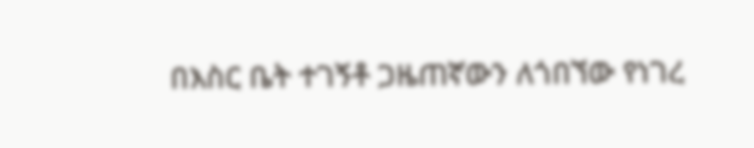በእስር ቤት ተገኝቶ ጋዜጠኛውን ለጎበኘው የነገረ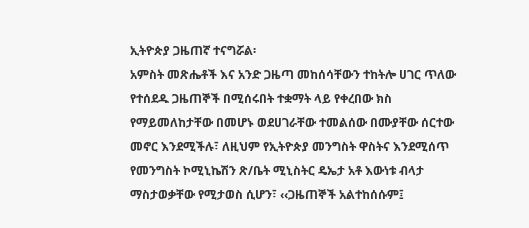ኢትዮጵያ ጋዜጠኛ ተናግሯል፡
አምስት መጽሔቶች እና አንድ ጋዜጣ መከሰሳቸውን ተከትሎ ሀገር ጥለው የተሰደዱ ጋዜጠኞች በሚሰሩበት ተቋማት ላይ የቀረበው ክስ የማይመለከታቸው በመሆኑ ወደሀገራቸው ተመልሰው በሙያቸው ሰርተው መኖር እንደሚችሉ፣ ለዚህም የኢትዮጵያ መንግስት ዋስትና እንደሚሰጥ የመንግስት ኮሚኒኬሽን ጽ/ቤት ሚኒስትር ዴኤታ አቶ እውነቱ ብላታ ማስታወቃቸው የሚታወስ ሲሆን፣ ‹‹ጋዜጠኞች አልተከሰሱም፤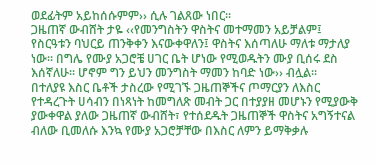ወደፊትም አይከሰሱምም›› ሲሉ ገልጸው ነበር፡፡
ጋዜጠኛ ውብሸት ታዬ ‹‹የመንግስትን ዋስትና መተማመን አይቻልም፤ የስርዓቱን ባህርይ ጠንቅቀን እናውቀዋለን፤ ዋስትና እሰጣለሁ ማለቱ ማታለያ ነው፡፡ በግሌ የሙያ አጋሮቼ ሀገር ቤት ሆነው የሚወዱትን ሙያ ቢሰሩ ደስ እሰኛለሁ፡፡ ሆኖም ግን ይህን መንግስት ማመን ከባድ ነው›› ብሏል፡፡
በተለያዩ እስር ቤቶች ታስረው የሚገኙ ጋዜጠኞችና ጦማርያን ለእስር የተዳረጉት ሀሳብን በነጻነት ከመግለጽ መብት ጋር በተያያዘ መሆኑን የሚያውቅ ያውቀዋል ያለው ጋዜጠኛ ውብሸት፣ የተሰደዱት ጋዜጠኞች ዋስትና አግኝተናል ብለው ቢመለሱ እንኳ የሙያ አጋሮቻቸው በእስር ለምን ይማቅቃሉ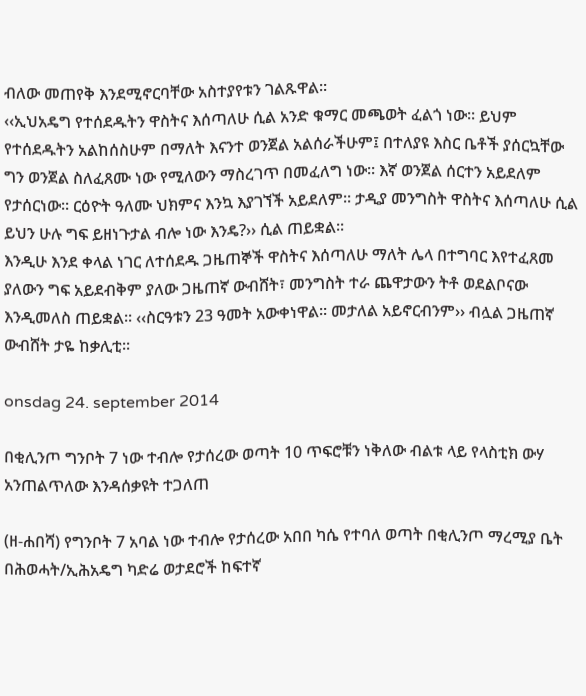ብለው መጠየቅ እንደሚኖርባቸው አስተያየቱን ገልጹዋል፡፡
‹‹ኢህአዴግ የተሰደዱትን ዋስትና እሰጣለሁ ሲል አንድ ቁማር መጫወት ፈልጎ ነው፡፡ ይህም የተሰደዱትን አልከሰስሁም በማለት እናንተ ወንጀል አልሰራችሁም፤ በተለያዩ እስር ቤቶች ያሰርኳቸው ግን ወንጀል ስለፈጸሙ ነው የሚለውን ማስረገጥ በመፈለግ ነው፡፡ እኛ ወንጀል ሰርተን አይደለም የታሰርነው፡፡ ርዕዮት ዓለሙ ህክምና እንኳ እያገኘች አይደለም፡፡ ታዲያ መንግስት ዋስትና እሰጣለሁ ሲል ይህን ሁሉ ግፍ ይዘነጉታል ብሎ ነው እንዴ?›› ሲል ጠይቋል፡፡
እንዲሁ እንደ ቀላል ነገር ለተሰደዱ ጋዜጠኞች ዋስትና እሰጣለሁ ማለት ሌላ በተግባር እየተፈጸመ ያለውን ግፍ አይደብቅም ያለው ጋዜጠኛ ውብሸት፣ መንግስት ተራ ጨዋታውን ትቶ ወደልቦናው እንዲመለስ ጠይቋል፡፡ ‹‹ስርዓቱን 23 ዓመት አውቀነዋል፡፡ መታለል አይኖርብንም›› ብሏል ጋዜጠኛ ውብሸት ታዬ ከቃሊቲ፡፡

onsdag 24. september 2014

በቂሊንጦ ግንቦት 7 ነው ተብሎ የታሰረው ወጣት 10 ጥፍሮቹን ነቅለው ብልቱ ላይ የላስቲክ ውሃ አንጠልጥለው እንዳሰቃዩት ተጋለጠ

(ዘ-ሐበሻ) የግንቦት 7 አባል ነው ተብሎ የታሰረው አበበ ካሴ የተባለ ወጣት በቂሊንጦ ማረሚያ ቤት በሕወሓት/ኢሕአዴግ ካድሬ ወታደሮች ከፍተኛ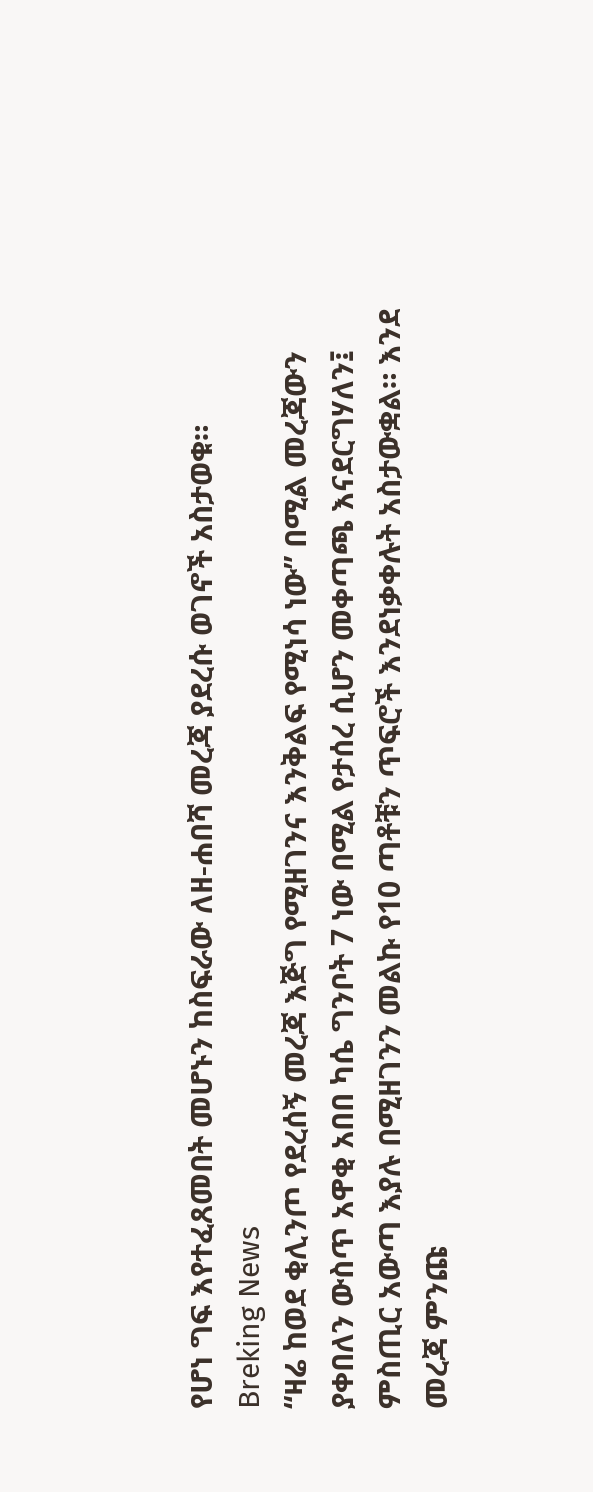የሆነ ግፍ እየተፈጸመበት መሆኑን ከስፍራው ለዘ-ሐበሻ መረጃ ያደረሱ ወገኖች አስታወቁ።
Breking News
“ዛሬ ከወደ ቂሊንጦ የደረሰኝ መረጃ እጅግ የሚዘገንና እንቅልፍ የሚነሳ ነው” በሚል መረጃውን ያቀበለን ውስጥ አዋቂ አበበ ካሴ ግንቦት 7 ነው በሚል የታሰረ ሲሆን መቀጣጫ እናደርግሃለን፤ ምስጢር አውጣ እያሉ በሚዘገንን መልኩ የ10 ጣቶቹን ጥፍሮች እንደነቃቀሉት አስታውቋል። እንደ መረጃ ምንጩ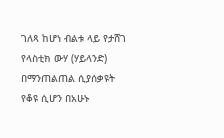ገለጻ ከሆነ ብልቱ ላይ የታሸገ የላስቲክ ውሃ (ሃይላንድ) በማንጠልጠል ሲያሰቃዩት የቆዩ ሲሆን በአሁኑ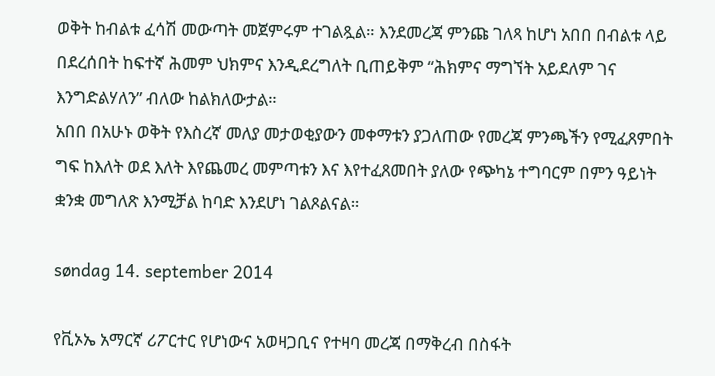ወቅት ከብልቱ ፈሳሽ መውጣት መጀምሩም ተገልጿል። እንደመረጃ ምንጩ ገለጻ ከሆነ አበበ በብልቱ ላይ በደረሰበት ከፍተኛ ሕመም ህክምና እንዲደረግለት ቢጠይቅም “ሕክምና ማግኘት አይደለም ገና እንግድልሃለን” ብለው ከልክለውታል።
አበበ በአሁኑ ወቅት የእስረኛ መለያ መታወቂያውን መቀማቱን ያጋለጠው የመረጃ ምንጫችን የሚፈጸምበት ግፍ ከእለት ወደ እለት እየጨመረ መምጣቱን እና እየተፈጸመበት ያለው የጭካኔ ተግባርም በምን ዓይነት ቋንቋ መግለጽ እንሚቻል ከባድ እንደሆነ ገልጾልናል።

søndag 14. september 2014

የቪኦኤ አማርኛ ሪፖርተር የሆነውና አወዛጋቢና የተዛባ መረጃ በማቅረብ በስፋት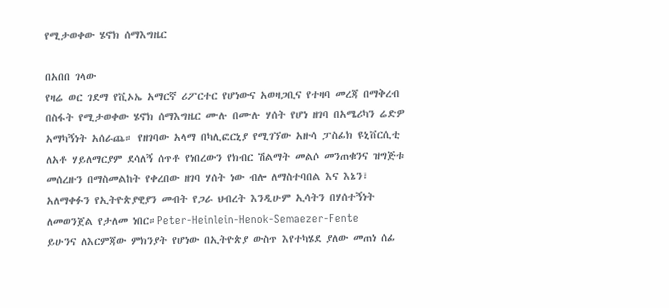የሚታወቀው ሄኖክ ሰማእግዜር

በአበበ ገላው
የዛሬ ወር ገደማ የቪኦኤ አማርኛ ሪፖርተር የሆነውና አወዛጋቢና የተዛባ መረጃ በማቅረብ በስፋት የሚታወቀው ሄኖክ ሰማእግዜር ሙሉ በሙሉ ሃሰት የሆነ ዘገባ በአሜሪካን ሬድዎ አማካኝነት አሰራጨ። የዘገባው አላማ በካሊፎርኒያ የሚገኘው አዙሳ ፓስፊክ ዩኒቨርሲቲ ለአቶ ሃይለማርያም ደሳለኝ ሰጥቶ የነበረውን የክብር ሽልማት መልሶ መንጠቁንና ዝግጅቱ መሰረዙን በማስመልከት የቀረበው ዘገባ ሃሰት ነው ብሎ ለማስተባበል እና እኔን፣ አለማቀፉን የኢትዮጵያዊያን መብት የጋራ ህብረት እንዲሁም ኢሳትን በሃሰተኝነት ለመወንጀል የታለመ ነበር።Peter-Heinlein-Henok-Semaezer-Fente
ይሁንና ለእርምጃው ምክንያት የሆነው በኢትዮጵያ ውስጥ እየተካሄደ ያለው መጠነ ሰፊ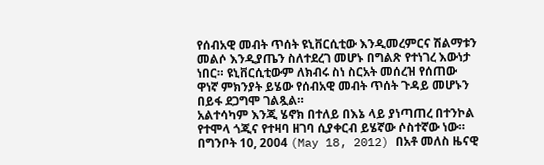የሰብአዊ መብት ጥሰት ዩኒቨርሲቲው እንዲመረምርና ሽልማቱን መልሶ እንዲያጤን ስለተደረገ መሆኑ በግልጽ የተነገረ እውነታ ነበር። ዩኒቨርሲቲውም ለክብሩ ስነ ስርአት መሰረዝ የሰጠው ዋነኛ ምክንያት ይሄው የሰብአዊ መብት ጥሰት ጉዳይ መሆኑን በይፋ ደጋግሞ ገልጿል።
አልተሳካም እንጂ ሄኖክ በተለይ በእኔ ላይ ያነጣጠረ በተንኮል የተሞላ ጎጂና የተዛባ ዘገባ ሲያቀርብ ይሄኛው ሶስተኛው ነው። በግንቦት 10, 2004 (May 18, 2012) በአቶ መለስ ዜናዊ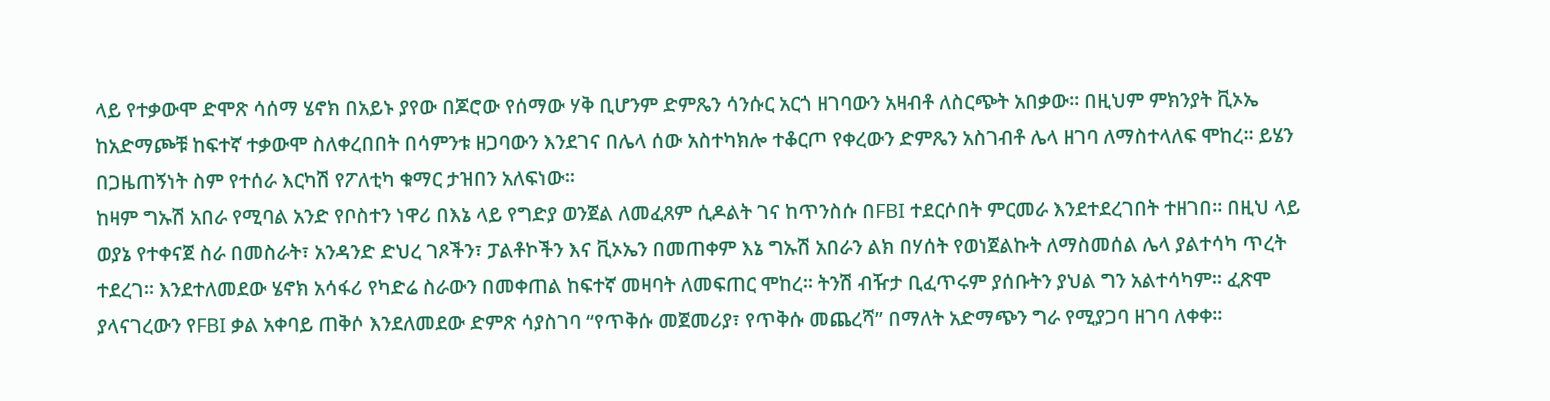ላይ የተቃውሞ ድሞጽ ሳሰማ ሄኖክ በአይኑ ያየው በጆሮው የሰማው ሃቅ ቢሆንም ድምጼን ሳንሱር አርጎ ዘገባውን አዛብቶ ለስርጭት አበቃው። በዚህም ምክንያት ቪኦኤ ከአድማጮቹ ከፍተኛ ተቃውሞ ስለቀረበበት በሳምንቱ ዘጋባውን እንደገና በሌላ ሰው አስተካክሎ ተቆርጦ የቀረውን ድምጼን አስገብቶ ሌላ ዘገባ ለማስተላለፍ ሞከረ። ይሄን በጋዜጠኝነት ስም የተሰራ እርካሽ የፖለቲካ ቁማር ታዝበን አለፍነው።
ከዛም ግኡሽ አበራ የሚባል አንድ የቦስተን ነዋሪ በእኔ ላይ የግድያ ወንጀል ለመፈጸም ሲዶልት ገና ከጥንስሱ በFBI ተደርሶበት ምርመራ እንደተደረገበት ተዘገበ። በዚህ ላይ ወያኔ የተቀናጀ ስራ በመስራት፣ አንዳንድ ድህረ ገጾችን፣ ፓልቶኮችን እና ቪኦኤን በመጠቀም እኔ ግኡሽ አበራን ልክ በሃሰት የወነጀልኩት ለማስመሰል ሌላ ያልተሳካ ጥረት ተደረገ። እንደተለመደው ሄኖክ አሳፋሪ የካድሬ ስራውን በመቀጠል ከፍተኛ መዛባት ለመፍጠር ሞከረ። ትንሽ ብዥታ ቢፈጥሩም ያሰቡትን ያህል ግን አልተሳካም። ፈጽሞ ያላናገረውን የFBI ቃል አቀባይ ጠቅሶ እንደለመደው ድምጽ ሳያስገባ “የጥቅሱ መጀመሪያ፣ የጥቅሱ መጨረሻ” በማለት አድማጭን ግራ የሚያጋባ ዘገባ ለቀቀ።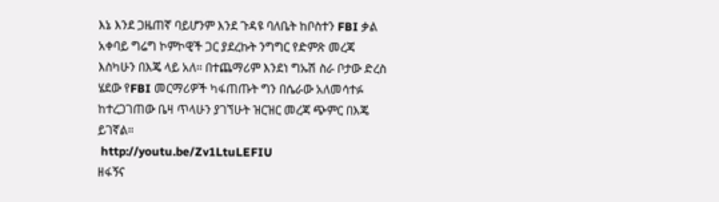እኔ እንደ ጋዜጠኛ ባይሆንም እንደ ጉዳዩ ባለቤት ከቦስተን FBI ቃል አቀባይ ግሬግ ኮምኮዊች ጋር ያደረኩት ንግግር የድምጽ መረጃ እስካሁን በእጄ ላይ አለ። በተጨማሪም እንደነ ግኡሽ ስራ ቦታው ድረስ ሄደው የFBI መርማሪዎች ካፋጠጡት ግን በሴራው አለመሳተፉ ከተረጋገጠው ቤዛ ጥላሁን ያገኘሁት ዝርዝር መረጃ ጭምር በእጄ ይገኛል።
 http://youtu.be/Zv1LtuLEFIU
ዘፋኝና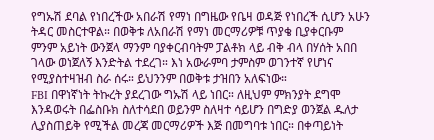የግኡሽ ደባል የነበረችው አበራሽ የማነ በግዜው የቤዛ ወዳጅ የነበረች ሲሆን አሁን ትዳር መስርተዋል። በወቅቱ ለአበራሽ የማነ መርማሪዎቹ ጥያቄ ቢያቀርቡም ምንም አይነት ውንጀላ ማንም ባያቀርብባትም ፓልቶክ ላይ ብቅ ብላ በሃሰት አበበ ገላው ወነጀለኝ እንድትል ተደረገ። እነ አውራምባ ታምስም ወገንተኛ የሆነና የሚያስተዛዝብ ስራ ሰሩ። ይህንንም በወቅቱ ታዝበን አለፍነው።
FBI በዋነኛነት ትኩረት ያደረገው ግኡሽ ላይ ነበር። ለዚህም ምክንያት ደግሞ እንዳወሩት በፌስቡክ ስለተሳደበ ወይንም ስለዛተ ሳይሆን በግድያ ወንጀል ዱለታ ሊያስጠይቅ የሚችል መረጃ መርማሪዎች እጅ በመግባቱ ነበር። በቀጣይነት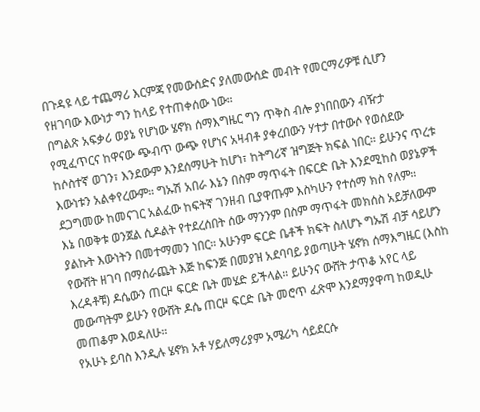በጉዳዩ ላይ ተጨማሪ እርምጃ የመውሰድና ያለመውሰድ መብት የመርማሪዎቹ ሲሆን የዘገባው እውነታ ግን ከላይ የተጠቀሰው ነው።
በግልጽ አፍቃሪ ወያኔ የሆነው ሄኖክ ሰማእግዜር ግን ጥቅስ ብሎ ያነበበውን ብዥታ የሚፈጥርና ከዋናው ጭብጥ ውጭ የሆነና አዛብቶ ያቀረበውን ሃተታ በተውሶ የወሰደው ከሶስተኛ ወገን፣ እንደውም እንደሰማሁት ከሆነ፣ ከትግሪኛ ዝግጅት ክፍል ነበር። ይሁንና ጥረቱ እውነቱን አልቀየረውም። ግኡሽ አበራ እኔን በስም ማጥፋት በፍርድ ቤት እንደሚከስ ወያኔዎች ደጋግመው ከመናገር አልፈው ከፍትኛ ገንዘብ ቢያዋጡም እስካሁን የተሰማ ክስ የለም።
እኔ በወቅቱ ወንጀል ሲዶልት የተደረሰበት ሰው ማንንም በስም ማጥፋት መክሰስ አይቻለውም ያልኩት እውነትን በመተማመን ነበር። አሁንም ፍርድ ቤቶች ክፍት ስለሆኑ ግኡሽ ብቻ ሳይሆን የውሸት ዘገባ በማሰራጨት እጅ ከፍንጅ በመያዝ አደባባይ ያወጣሁት ሄኖክ ሰማእግዜር (እስከ እረዳቶቹ) ዶሴውን ጠርዞ ፍርድ ቤት መሄድ ይችላል። ይሁንና ውሸት ታጥቆ አየር ላይ መውጣትም ይሁን የውሸት ዶሴ ጠርዞ ፍርድ ቤት መሮጥ ፈጽሞ እንደማያዋጣ ከወዲሁ መጠቆም እወዳለሁ።
የአሁኑ ይባስ እንዲሉ ሄኖክ አቶ ሃይለማሪያም አሜሪካ ሳይደርሱ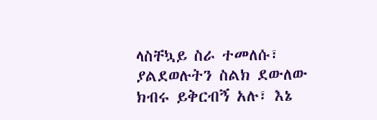ላስቸኳይ ስራ ተመለሱ፣ ያልደወሉትን ስልክ ደውለው ክብሩ ይቅርብኝ አሉ፣ እኔ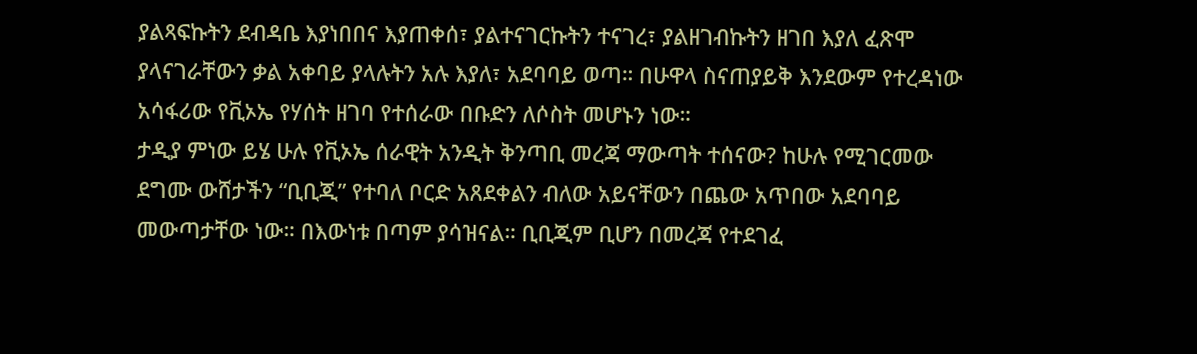ያልጻፍኩትን ደብዳቤ እያነበበና እያጠቀሰ፣ ያልተናገርኩትን ተናገረ፣ ያልዘገብኩትን ዘገበ እያለ ፈጽሞ ያላናገራቸውን ቃል አቀባይ ያላሉትን አሉ እያለ፣ አደባባይ ወጣ። በሁዋላ ስናጠያይቅ እንደውም የተረዳነው አሳፋሪው የቪኦኤ የሃሰት ዘገባ የተሰራው በቡድን ለሶስት መሆኑን ነው።
ታዲያ ምነው ይሄ ሁሉ የቪኦኤ ሰራዊት አንዲት ቅንጣቢ መረጃ ማውጣት ተሰናው? ከሁሉ የሚገርመው ደግሙ ውሸታችን “ቢቢጂ” የተባለ ቦርድ አጸደቀልን ብለው አይናቸውን በጨው አጥበው አደባባይ መውጣታቸው ነው። በእውነቱ በጣም ያሳዝናል። ቢቢጂም ቢሆን በመረጃ የተደገፈ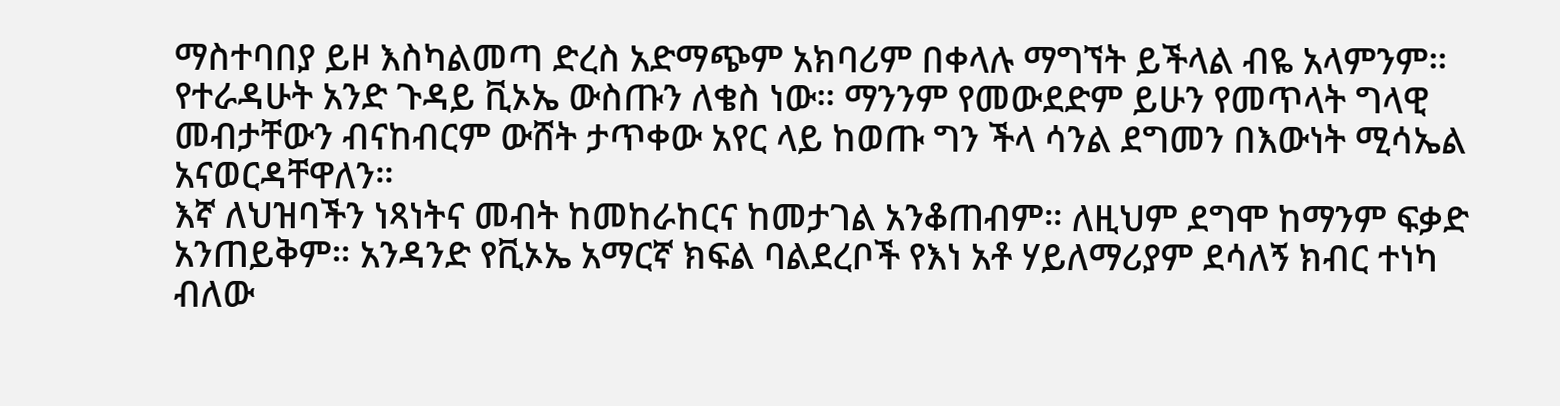ማስተባበያ ይዞ እስካልመጣ ድረስ አድማጭም አክባሪም በቀላሉ ማግኘት ይችላል ብዬ አላምንም። የተራዳሁት አንድ ጉዳይ ቪኦኤ ውስጡን ለቄስ ነው። ማንንም የመውደድም ይሁን የመጥላት ግላዊ መብታቸውን ብናከብርም ውሸት ታጥቀው አየር ላይ ከወጡ ግን ችላ ሳንል ደግመን በእውነት ሚሳኤል አናወርዳቸዋለን።
እኛ ለህዝባችን ነጻነትና መብት ከመከራከርና ከመታገል አንቆጠብም። ለዚህም ደግሞ ከማንም ፍቃድ አንጠይቅም። አንዳንድ የቪኦኤ አማርኛ ክፍል ባልደረቦች የእነ አቶ ሃይለማሪያም ደሳለኝ ክብር ተነካ ብለው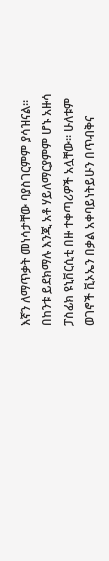እኛን ለማጥቃት መነሳታቸው ባያስገርምም ያሳዝናል። በከንቱ ይደክማሉ እንጂ አቶ ሃይለማርያምም ሆኑ አዙሳ ፓስፊክ ዩኒቨርሲቲ በዙ ተቀጣሪዎች አሏቸው። ሁለቱም ወገኖች ቪኦኤን በቃል አቀባይነትይሁን በጥብቅና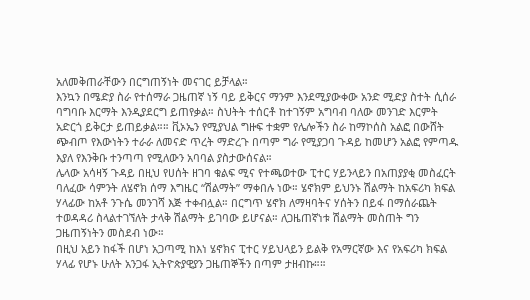አለመቅጠራቸውን በርግጠኝነት መናገር ይቻላል።
እንኳን በሜድያ ስራ የተሰማራ ጋዜጠኛ ነኝ ባይ ይቅርና ማንም እንደሚያውቀው አንድ ሚድያ ስተት ሲሰራ ባግባቡ እርማት እንዲያደርግ ይጠየቃል። ስህትት ተሰርቶ ከተገኝም አግባብ ባለው መንገድ እርምት አድርጎ ይቅርታ ይጠይቃል።። ቪኦኤን የሚያህል ግዙፍ ተቋም የሌሎችን ስራ ከማኮሰስ አልፎ በውሸት ጭብጦ የእውነትን ተራራ ለመናድ ጥረት ማድረጉ በጣም ግራ የሚያጋባ ጉዳይ ከመሆን አልፎ የምጣዱ እያለ የእንቅቡ ተንጣጣ የሚለውን አባባል ያስታውሰናል።
ሌላው አሳዛኝ ጉዳይ በዚህ የሀሰት ዘገባ ቁልፍ ሚና የተጫወተው ፒተር ሃይንላይን በአጠያያቂ መስፈርት ባለፈው ሳምንት ለሄኖክ ሰማ እግዜር “ሽልማት” ማቀበሉ ነው። ሄኖክም ይህንኑ ሽልማት ከአፍሪካ ክፍል ሃላፊው ከአቶ ንጉሴ መንገሻ እጅ ተቀብሏል። በርግጥ ሄኖክ ለማዛባትና ሃሰትን በይፋ በማሰራጨት ተወዳዳሪ ስላልተገኘለት ታላቅ ሽልማት ይገባው ይሆናል። ለጋዜጠኛነቱ ሽልማት መስጠት ግን ጋዜጠኝነትን መስደብ ነው።
በዚህ አይን ከፋች በሆነ አጋጣሚ ከእነ ሄኖክና ፒተር ሃይህላይን ይልቅ የአማርኛው እና የአፍሪካ ክፍል ሃላፊ የሆኑ ሁለት አንጋፋ ኢትዮጵያዊያን ጋዜጠኞችን በጣም ታዘብኩ።።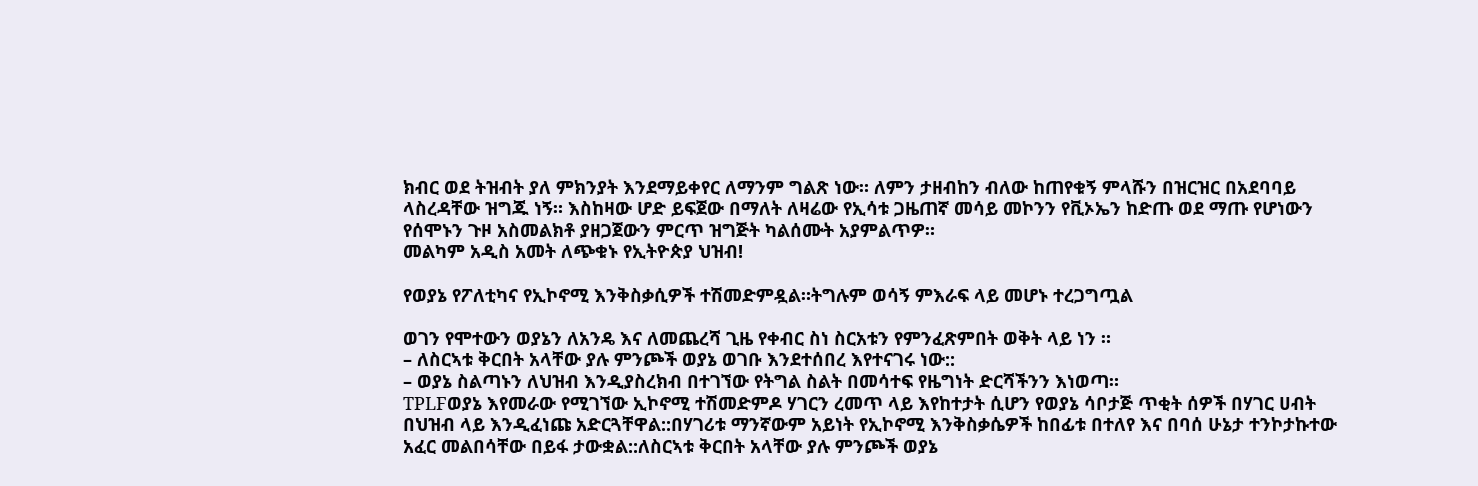ክብር ወደ ትዝብት ያለ ምክንያት እንደማይቀየር ለማንም ግልጽ ነው። ለምን ታዘብከን ብለው ከጠየቁኝ ምላሹን በዝርዝር በአደባባይ ላስረዳቸው ዝግጁ ነኝ። እስከዛው ሆድ ይፍጀው በማለት ለዛሬው የኢሳቱ ጋዜጠኛ መሳይ መኮንን የቪኦኤን ከድጡ ወደ ማጡ የሆነውን የሰሞኑን ጉዞ አስመልክቶ ያዘጋጀውን ምርጥ ዝግጅት ካልሰሙት አያምልጥዎ።
መልካም አዲስ አመት ለጭቁኑ የኢትዮጵያ ህዝብ!

የወያኔ የፖለቲካና የኢኮኖሚ እንቅስቃሲዎች ተሽመድምዷል።ትግሉም ወሳኝ ምእራፍ ላይ መሆኑ ተረጋግጧል

ወገን የሞተውን ወያኔን ለአንዴ እና ለመጨረሻ ጊዜ የቀብር ስነ ስርአቱን የምንፈጽምበት ወቅት ላይ ነን ።
– ለስርኣቱ ቅርበት አላቸው ያሉ ምንጮች ወያኔ ወገቡ እንደተሰበረ እየተናገሩ ነው::
– ወያኔ ስልጣኑን ለህዝብ እንዲያስረክብ በተገኘው የትግል ስልት በመሳተፍ የዜግነት ድርሻችንን እነወጣ።
TPLFወያኔ እየመራው የሚገኘው ኢኮኖሚ ተሽመድምዶ ሃገርን ረመጥ ላይ እየከተታት ሲሆን የወያኔ ሳቦታጅ ጥቂት ሰዎች በሃገር ሀብት በህዝብ ላይ እንዲፈነጩ አድርጓቸዋል::በሃገሪቱ ማንኛውም አይነት የኢኮኖሚ እንቅስቃሴዎች ከበፊቱ በተለየ እና በባሰ ሁኔታ ተንኮታኩተው አፈር መልበሳቸው በይፋ ታውቋል::ለስርኣቱ ቅርበት አላቸው ያሉ ምንጮች ወያኔ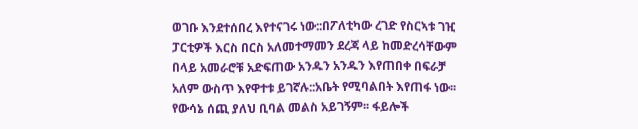ወገቡ እንደተሰበረ እየተናገሩ ነው::በፖለቲካው ረገድ የስርኣቱ ገዢ ፓርቲዎች እርስ በርስ አለመተማመን ደረጃ ላይ ከመድረሳቸውም በላይ አመራሮቹ አድፍጠው አንዱን አንዱን እየጠበቀ በፍራቻ አለም ውስጥ እየዋተቱ ይገኛሉ::አቤት የሚባልበት እየጠፋ ነው፡፡ የውሳኔ ሰጪ ያለህ ቢባል መልስ አይገኝም፡፡ ፋይሎች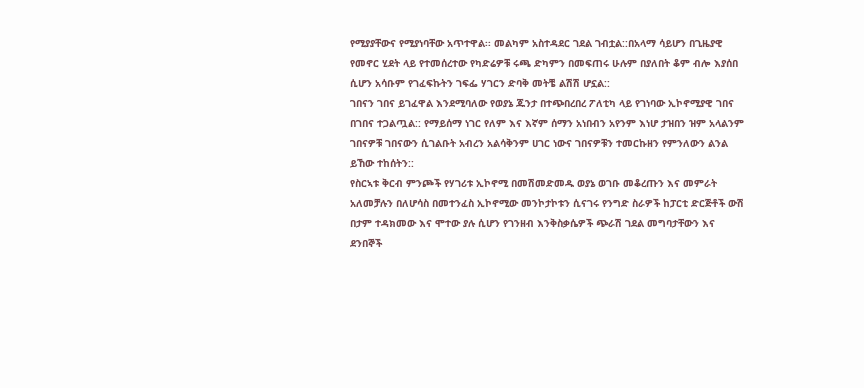የሚያያቸውና የሚያነባቸው አጥተዋል፡፡ መልካም አስተዳደር ገደል ገብቷል::በአላማ ሳይሆን በጊዜያዊ የመኖር ሂደት ላይ የተመሰረተው የካድሬዎቹ ሩጫ ድካምን በመፍጠሩ ሁሉም በያለበት ቆም ብሎ እያሰበ ሲሆን አሳቡም የገፈፍኩትን ገፍፌ ሃገርን ድባቅ መትቼ ልሽሽ ሆኗል::
ገበናን ገበና ይገፈዋል እንደሚባለው የወያኔ ጁንታ በተጭበረበረ ፖለቲካ ላይ የገነባው ኢኮኖሚያዊ ገበና በገበና ተጋልጧል:: የማይሰማ ነገር የለም እና እኛም ሰማን አነበብን አየንም እነሆ ታዝበን ዝም አላልንም ገበናዎቹ ገበናውን ሲገልቡት አብረን አልሳቅንም ሀገር ነውና ገበናዎቹን ተመርኩዘን የምንለውን ልንል ይኸው ተከሰትን::
የስርኣቱ ቅርብ ምንጮች የሃገሪቱ ኢኮኖሚ በመሽመድመዱ ወያኔ ወገቡ መቆረጡን እና መምራት አለመቻሉን በለሆሳስ በመተንፈስ ኢኮኖሚው መንኮታኮቱን ሲናገሩ የንግድ ስራዎች ከፓርቲ ድርጅቶች ውሽ በታም ተዳክመው እና ሞተው ያሉ ሲሆን የገንዘብ እንቅስቃሴዎች ጭራሽ ገደል መግባታቸውን እና ደንበኞች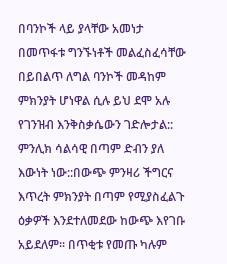በባንኮች ላይ ያላቸው አመነታ በመጥፋቱ ግንኙነቶች መልፈስፈሳቸው በይበልጥ ለግል ባንኮች መዳከም ምክንያት ሆነዋል ሲሉ ይህ ደሞ አሉ የገንዝብ እንቅስቃሴውን ገድሎታል:: ምንሊክ ሳልሳዊ በጣም ድብን ያለ እውነት ነው::በውጭ ምንዛሪ ችግርና እጥረት ምክንያት በጣም የሚያስፈልጉ ዕቃዎች እንደተለመደው ከውጭ እየገቡ አይደለም፡፡ በጥቂቱ የመጡ ካሉም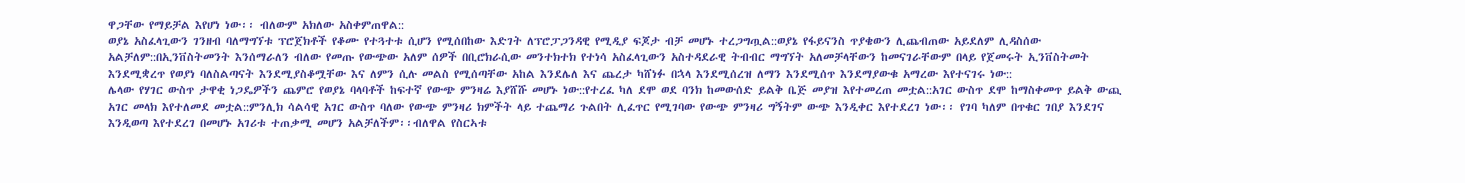ዋጋቸው የማይቻል እየሆነ ነው፡፡ ብለውም አክለው አስቀምጠዋል::
ወያኔ አስፈላጊውን ገንዘብ ባለማግኘቱ ፕሮጀክቶች የቆሙ የተጓተቱ ሲሆን የሚሰበከው እድገት ለፕሮፓጋንዳዊ የሚዲያ ፍጆታ ብቻ መሆኑ ተረጋግጧል::ወያኔ የፋይናንስ ጥያቄውን ሊጨብጠው አይደለም ሊዳስሰው አልቻለም::በኢንቨስትመንት እንሰማራለን ብለው የመጡ የውጭው አለም ሰዎች በቢሮክራሲው መንተክተክ የተነሳ አስፈላጊውን አስተዳደራዊ ትብብር ማግኘት አለመቻላቸውን ከመናገራቸውም በላይ የጀመሩት ኢንቨስትመት እንደሚቋረጥ የወያነ ባለስልጣናት እንደሚያስቆሟቸው እና ለምን ሲሉ መልስ የሚሰጣቸው አከል እንደሌለ እና ጨረታ ካሸነፉ በኋላ እንደሚሰረዝ ለማን እንደሚሰጥ እንደማያውቁ አማረው እየተናገሩ ነው::
ሌላው የሃገር ውስጥ ታዋቂ ነጋዴዎችን ጨምሮ የወያኔ ባላባቶች ከፍተኛ የውጭ ምንዛሬ እያሸሹ መሆኑ ነው::የተረፈ ካለ ደሞ ወደ ባንክ ከመውሰድ ይልቅ ቤጅ መያዝ እየተመረጠ መቷል::አገር ውስጥ ደሞ ከማስቀመጥ ይልቅ ውጪ አገር መላክ እየተለመደ መቷል::ምንሊክ ሳልሳዊ አገር ውስጥ ባለው የውጭ ምንዛሪ ክምችት ላይ ተጨማሪ ጉልበት ሊፈጥር የሚገባው የውጭ ምንዛሪ ግኝትም ውጭ እንዲቀር እየተደረገ ነው፡፡ የገባ ካለም በጥቁር ገበያ እንደገና እንዲወጣ እየተደረገ በመሆኑ አገሪቱ ተጠቃሚ መሆን አልቻለችም፡፡ብለዋል የስርኣቱ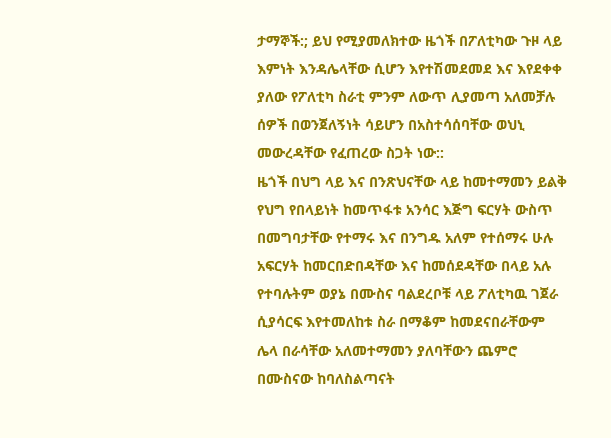ታማኞች:; ይህ የሚያመለክተው ዜጎች በፖለቲካው ጉዞ ላይ እምነት እንዳሌላቸው ሲሆን እየተሽመደመደ እና እየደቀቀ ያለው የፖለቲካ ስራቲ ምንም ለውጥ ሊያመጣ አለመቻሉ ሰዎች በወንጀለኝነት ሳይሆን በአስተሳሰባቸው ወህኒ መውረዳቸው የፈጠረው ስጋት ነው::
ዜጎች በህግ ላይ እና በንጽህናቸው ላይ ከመተማመን ይልቅ የህግ የበላይነት ከመጥፋቱ አንሳር እጅግ ፍርሃት ውስጥ በመግባታቸው የተማሩ እና በንግዱ አለም የተሰማሩ ሁሉ አፍርሃት ከመርበድበዳቸው እና ከመሰደዳቸው በላይ አሉ የተባሉትም ወያኔ በሙስና ባልደረቦቹ ላይ ፖለቲካዉ ገጀራ ሲያሳርፍ እየተመለከቱ ስራ በማቆም ከመደናበራቸውም ሌላ በራሳቸው አለመተማመን ያለባቸውን ጨምሮ በሙስናው ከባለስልጣናት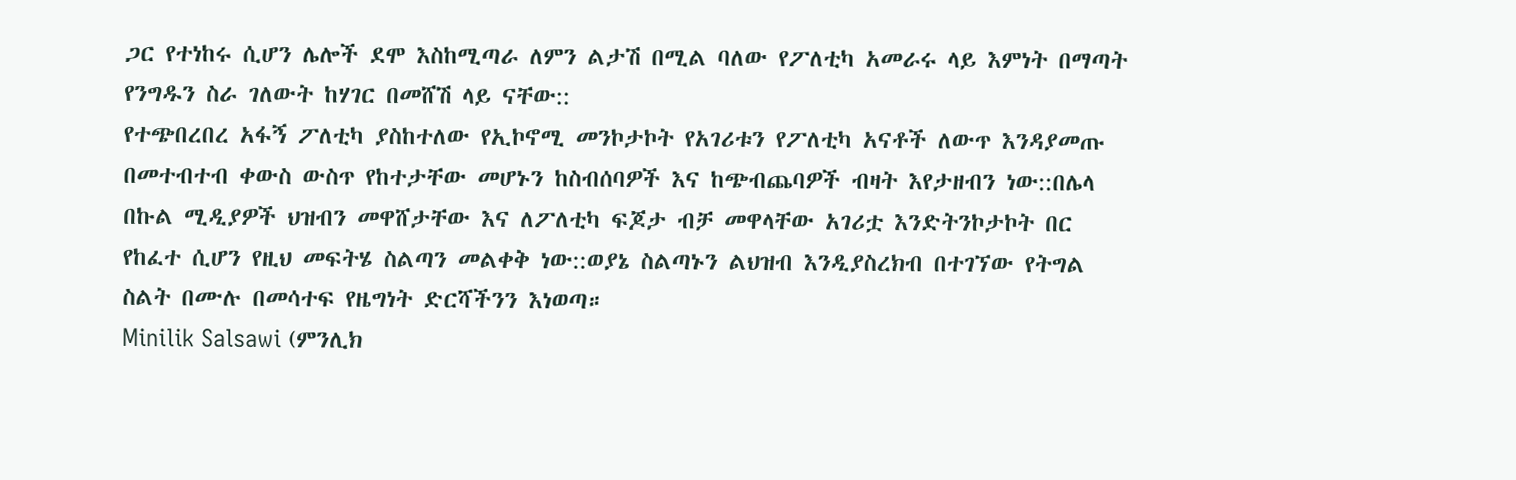ጋር የተነከሩ ሲሆን ሌሎች ደሞ እስከሚጣራ ለምን ልታሽ በሚል ባለው የፖለቲካ አመራሩ ላይ እምነት በማጣት የንግዱን ስራ ገለውት ከሃገር በመሸሽ ላይ ናቸው::
የተጭበረበረ አፋኝ ፖለቲካ ያስከተለው የኢኮኖሚ መንኮታኮት የአገሪቱን የፖለቲካ አናቶች ለውጥ እንዳያመጡ በመተብተብ ቀውስ ውስጥ የከተታቸው መሆኑን ከስብሰባዎች እና ከጭብጨባዎች ብዛት እየታዘብን ነው::በሌላ በኩል ሚዲያዎች ህዝብን መዋሸታቸው እና ለፖለቲካ ፍጆታ ብቻ መዋላቸው አገሪቷ እንድትንኮታኮት በር የከፈተ ሲሆን የዚህ መፍትሄ ስልጣን መልቀቅ ነው::ወያኔ ስልጣኑን ልህዝብ እንዲያስረክብ በተገኘው የትግል ስልት በሙሉ በመሳተፍ የዜግነት ድርሻችንን እነወጣ።
Minilik Salsawi (ምንሊክ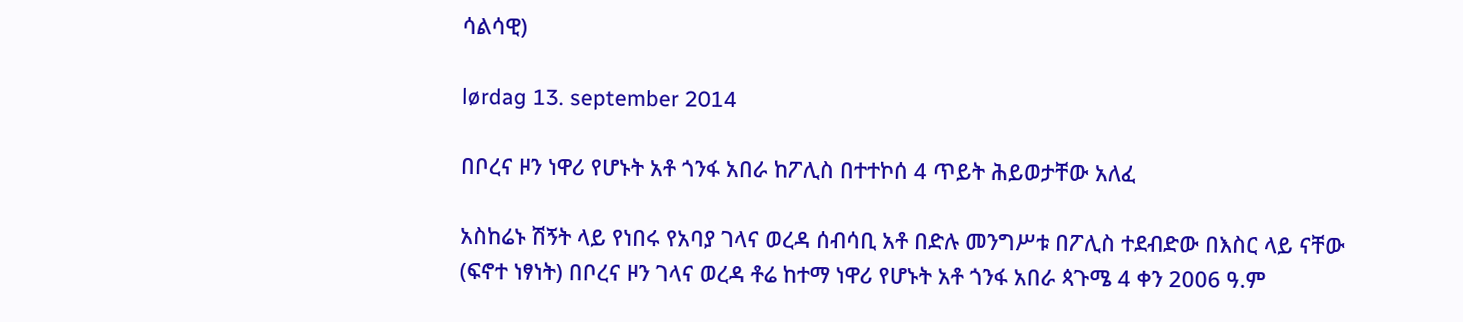ሳልሳዊ)

lørdag 13. september 2014

በቦረና ዞን ነዋሪ የሆኑት አቶ ጎንፋ አበራ ከፖሊስ በተተኮሰ 4 ጥይት ሕይወታቸው አለፈ

አስከሬኑ ሽኝት ላይ የነበሩ የአባያ ገላና ወረዳ ሰብሳቢ አቶ በድሉ መንግሥቱ በፖሊስ ተደብድው በእስር ላይ ናቸው
(ፍኖተ ነፃነት) በቦረና ዞን ገላና ወረዳ ቶሬ ከተማ ነዋሪ የሆኑት አቶ ጎንፋ አበራ ጳጉሜ 4 ቀን 2006 ዓ.ም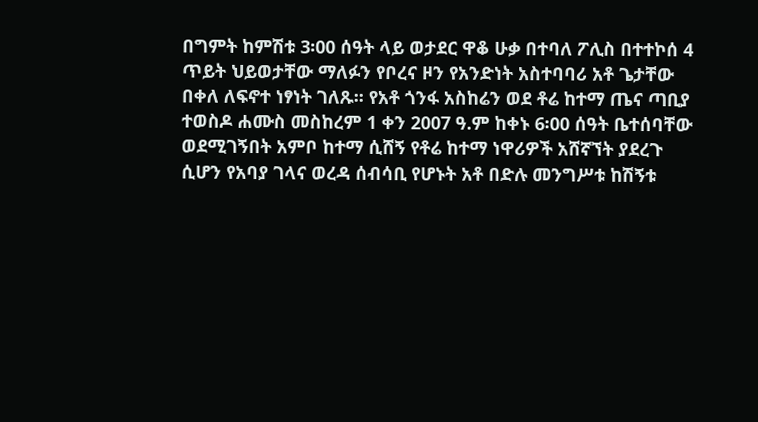በግምት ከምሽቱ 3፡00 ሰዓት ላይ ወታደር ዋቆ ሁቃ በተባለ ፖሊስ በተተኮሰ 4 ጥይት ህይወታቸው ማለፉን የቦረና ዞን የአንድነት አስተባባሪ አቶ ጌታቸው በቀለ ለፍኖተ ነፃነት ገለጹ፡፡ የአቶ ጎንፋ አስከሬን ወደ ቶሬ ከተማ ጤና ጣቢያ ተወስዶ ሐሙስ መስከረም 1 ቀን 2007 ዓ.ም ከቀኑ 6፡00 ሰዓት ቤተሰባቸው ወደሚገኝበት አምቦ ከተማ ሲሸኝ የቶሬ ከተማ ነዋሪዎች አሸኛኘት ያደረጉ ሲሆን የአባያ ገላና ወረዳ ሰብሳቢ የሆኑት አቶ በድሉ መንግሥቱ ከሽኝቱ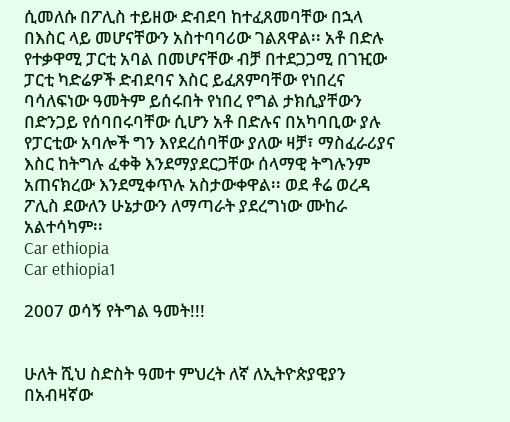ሲመለሱ በፖሊስ ተይዘው ድብደባ ከተፈጸመባቸው በኋላ በእስር ላይ መሆናቸውን አስተባባሪው ገልጸዋል፡፡ አቶ በድሉ የተቃዋሚ ፓርቲ አባል በመሆናቸው ብቻ በተደጋጋሚ በገዢው ፓርቲ ካድሬዎች ድብደባና እስር ይፈጸምባቸው የነበረና ባሳለፍነው ዓመትም ይሰሩበት የነበረ የግል ታክሲያቸውን በድንጋይ የሰባበሩባቸው ሲሆን አቶ በድሉና በአካባቢው ያሉ የፓርቲው አባሎች ግን እየደረሰባቸው ያለው ዛቻ፣ ማስፈራሪያና እስር ከትግሉ ፈቀቅ እንደማያደርጋቸው ሰላማዊ ትግሉንም አጠናክረው እንደሚቀጥሉ አስታውቀዋል፡፡ ወደ ቶሬ ወረዳ ፖሊስ ደውለን ሁኔታውን ለማጣራት ያደረግነው ሙከራ አልተሳካም፡፡
Car ethiopia
Car ethiopia1

2007 ወሳኝ የትግል ዓመት!!!


ሁለት ሺህ ስድስት ዓመተ ምህረት ለኛ ለኢትዮጵያዊያን በአብዛኛው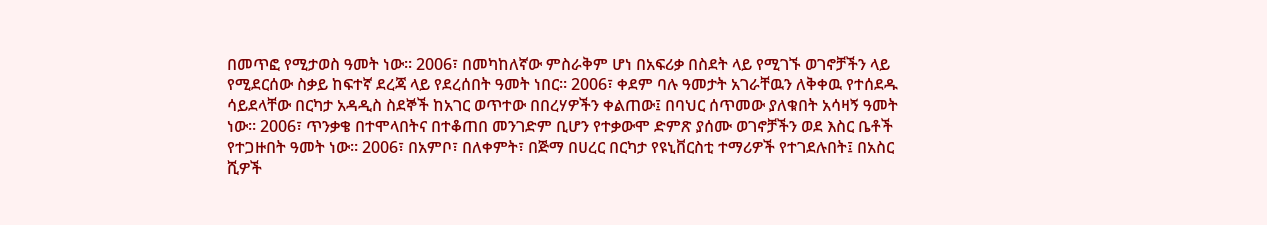በመጥፎ የሚታወስ ዓመት ነው። 2006፣ በመካከለኛው ምስራቅም ሆነ በአፍሪቃ በስደት ላይ የሚገኙ ወገኖቻችን ላይ የሚደርሰው ስቃይ ከፍተኛ ደረጃ ላይ የደረሰበት ዓመት ነበር። 2006፣ ቀደም ባሉ ዓመታት አገራቸዉን ለቅቀዉ የተሰደዱ ሳይደላቸው በርካታ አዳዲስ ስደኞች ከአገር ወጥተው በበረሃዎችን ቀልጠው፤ በባህር ሰጥመው ያለቁበት አሳዛኝ ዓመት ነው። 2006፣ ጥንቃቄ በተሞላበትና በተቆጠበ መንገድም ቢሆን የተቃውሞ ድምጽ ያሰሙ ወገኖቻችን ወደ እስር ቤቶች የተጋዙበት ዓመት ነው። 2006፣ በአምቦ፣ በለቀምት፣ በጅማ በሀረር በርካታ የዩኒቨርስቲ ተማሪዎች የተገደሉበት፤ በአስር ሺዎች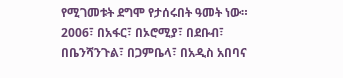የሚገመቱት ደግሞ የታሰሩበት ዓመት ነው። 2006፣ በአፋር፣ በኦሮሚያ፣ በደቡብ፣ በቤንሻንጉል፣ በጋምቤላ፣ በአዲስ አበባና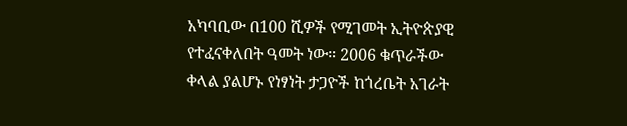አካባቢው በ100 ሺዎች የሚገመት ኢትዮጵያዊ የተፈናቀለበት ዓመት ነው። 2006 ቁጥራችው ቀላል ያልሆኑ የነፃነት ታጋዮች ከጎረቤት አገራት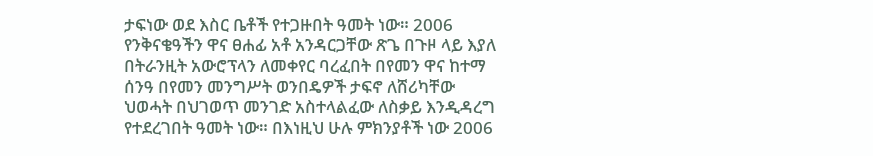ታፍነው ወደ እስር ቤቶች የተጋዙበት ዓመት ነው። 2006 የንቅናቄዓችን ዋና ፀሐፊ አቶ አንዳርጋቸው ጽጌ በጉዞ ላይ እያለ በትራንዚት አውሮፕላን ለመቀየር ባረፈበት በየመን ዋና ከተማ ሰንዓ በየመን መንግሥት ወንበዴዎች ታፍኖ ለሸሪካቸው ህወሓት በህገወጥ መንገድ አስተላልፈው ለስቃይ እንዲዳረግ የተደረገበት ዓመት ነው። በእነዚህ ሁሉ ምክንያቶች ነው 2006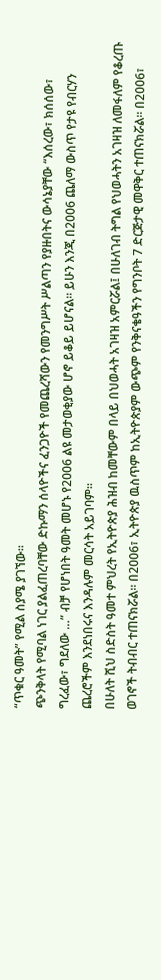“ጥቁር ዓመት” የሚል ስያሜ ያገኘው።
ጭንቅላት የሚባል ነገር ያልፈጠረባቸው ድኩማን ሰላዮችና ፈንጋዮች የመጨረሻውን የመንግሥት ሥልጣን የያዙበትና ውሳኔያቸው “እሰረው፣ ክሰሰው፣ ግረፈው፣ ግደለው …” ብቻ የሆነበት ዓመት መሆኑ የ2006 ልዩ መታወቂያው ሆኖ ይቆይ ይሆናል። ይሁን እንጂ በ2006 ጨለማ ውስጥ የታዩ የብርሃን ጨረሮችም እንደነበሩና እንዳሉም መርሳት አይገባም።
በሁለት ሺህ ስድስት ዓመተ ምህረት የኢትዮጵያ ሕዝብ ከመቸውም በላይ በህወሓት አገዛዝ አምርሯል፤ በሁለገብ ትግል የህወሓትን አገዛዝ ለመፋለም የቆረጡ ወገኖች ትብብር ተጠናክሯል። በ2006፣ ኢትዮጵያ ዉስጥም ከኢትዮጵያም ውጭም የንቅናቄዓችን የግንቦት 7 ድርጅታዊ መዋቅር ተጠናክሯል። በ2006፣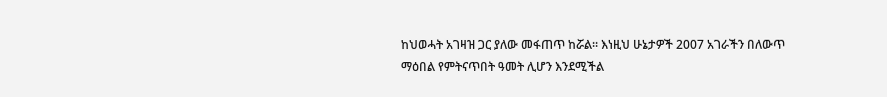ከህወሓት አገዛዝ ጋር ያለው መፋጠጥ ከሯል። እነዚህ ሁኔታዎች 2007 አገራችን በለውጥ ማዕበል የምትናጥበት ዓመት ሊሆን እንደሚችል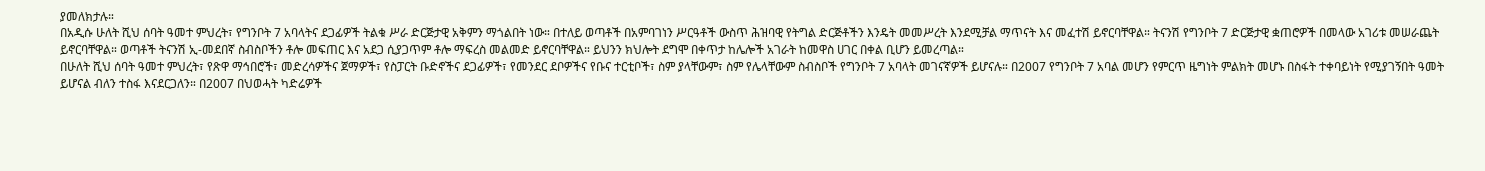ያመለክታሉ።
በአዲሱ ሁለት ሺህ ሰባት ዓመተ ምህረት፣ የግንቦት 7 አባላትና ደጋፊዎች ትልቁ ሥራ ድርጅታዊ አቅምን ማጎልበት ነው። በተለይ ወጣቶች በአምባገነን ሥርዓቶች ውስጥ ሕዝባዊ የትግል ድርጅቶችን እንዴት መመሥረት እንደሚቻል ማጥናት እና መፈተሽ ይኖርባቸዋል። ትናንሽ የግንቦት 7 ድርጅታዊ ቋጠሮዎች በመላው አገሪቱ መሠራጨት ይኖርባቸዋል። ወጣቶች ትናንሽ ኢ-መደበኛ ስብስቦችን ቶሎ መፍጠር እና አደጋ ሲያጋጥም ቶሎ ማፍረስ መልመድ ይኖርባቸዋል። ይህንን ክህሎት ደግሞ በቀጥታ ከሌሎች አገራት ከመዋስ ሀገር በቀል ቢሆን ይመረጣል።
በሁለት ሺህ ሰባት ዓመተ ምህረት፣ የጽዋ ማኅበሮች፣ መድረሳዎችና ጀማዎች፣ የስፓርት ቡድኖችና ደጋፊዎች፣ የመንደር ደቦዎችና የቡና ተርቲቦች፣ ስም ያላቸውም፣ ስም የሌላቸውም ስብስቦች የግንቦት 7 አባላት መገናኛዎች ይሆናሉ። በ2007 የግንቦት 7 አባል መሆን የምርጥ ዜግነት ምልክት መሆኑ በስፋት ተቀባይነት የሚያገኝበት ዓመት ይሆናል ብለን ተስፋ እናደርጋለን። በ2007 በህወሓት ካድሬዎች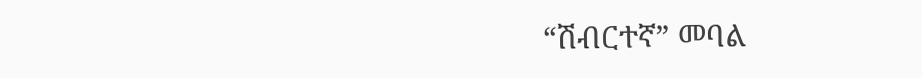“ሽብርተኛ” መባል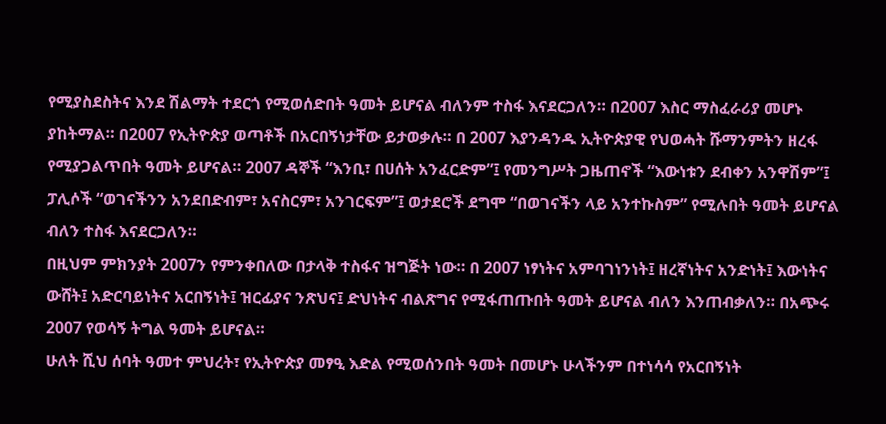የሚያስደስትና እንደ ሽልማት ተደርጎ የሚወሰድበት ዓመት ይሆናል ብለንም ተስፋ እናደርጋለን። በ2007 እስር ማስፈራሪያ መሆኑ ያከትማል። በ2007 የኢትዮጵያ ወጣቶች በአርበኝነታቸው ይታወቃሉ። በ 2007 እያንዳንዱ ኢትዮጵያዊ የህወሓት ሹማንምትን ዘረፋ የሚያጋልጥበት ዓመት ይሆናል። 2007 ዳኞች “እንቢ፣ በሀሰት አንፈርድም”፤ የመንግሥት ጋዜጠኖች “እውነቱን ደብቀን አንዋሽም”፤ ፓሊሶች “ወገናችንን አንደበድብም፣ አናስርም፣ አንገርፍም”፤ ወታደሮች ደግሞ “በወገናችን ላይ አንተኩስም” የሚሉበት ዓመት ይሆናል ብለን ተስፋ እናደርጋለን።
በዚህም ምክንያት 2007ን የምንቀበለው በታላቅ ተስፋና ዝግጅት ነው። በ 2007 ነፃነትና አምባገነንነት፤ ዘረኛነትና አንድነት፤ እውነትና ውሸት፤ አድርባይነትና አርበኝነት፤ ዝርፊያና ንጽህና፤ ድህነትና ብልጽግና የሚፋጠጡበት ዓመት ይሆናል ብለን እንጠብቃለን። በአጭሩ 2007 የወሳኝ ትግል ዓመት ይሆናል።
ሁለት ሺህ ሰባት ዓመተ ምህረት፣ የኢትዮጵያ መፃዒ እድል የሚወሰንበት ዓመት በመሆኑ ሁላችንም በተነሳሳ የአርበኝነት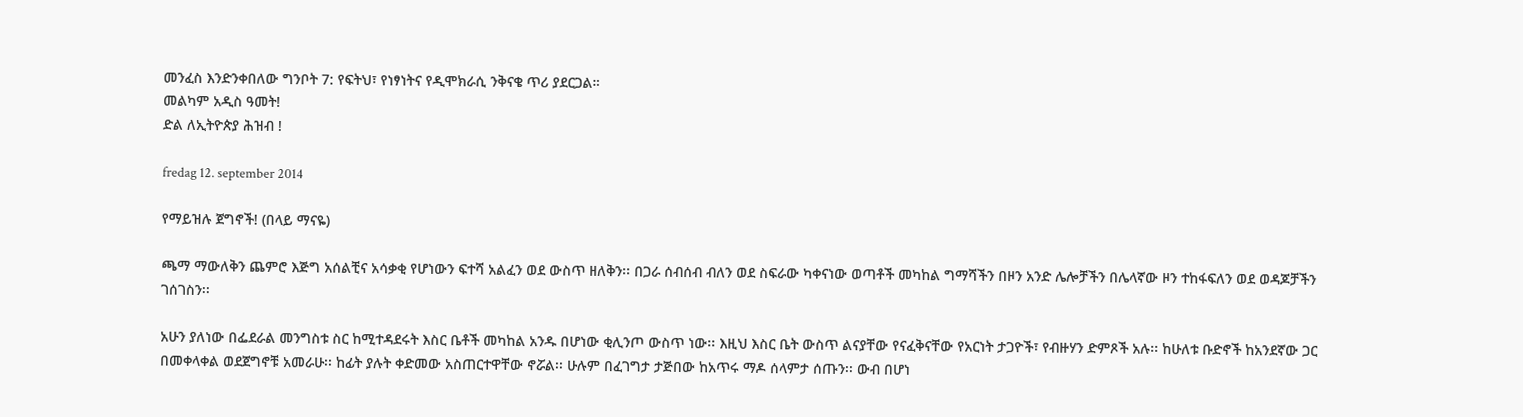መንፈስ እንድንቀበለው ግንቦት 7: የፍትህ፣ የነፃነትና የዲሞክራሲ ንቅናቄ ጥሪ ያደርጋል።
መልካም አዲስ ዓመት!
ድል ለኢትዮጵያ ሕዝብ !

fredag 12. september 2014

የማይዝሉ ጀግኖች! (በላይ ማናዬ)

ጫማ ማውለቅን ጨምሮ እጅግ አሰልቺና አሳቃቂ የሆነውን ፍተሻ አልፈን ወደ ውስጥ ዘለቅን፡፡ በጋራ ሰብሰብ ብለን ወደ ስፍራው ካቀናነው ወጣቶች መካከል ግማሻችን በዞን አንድ ሌሎቻችን በሌላኛው ዞን ተከፋፍለን ወደ ወዳጆቻችን ገሰገስን፡፡

አሁን ያለነው በፌደራል መንግስቱ ስር ከሚተዳደሩት እስር ቤቶች መካከል አንዱ በሆነው ቂሊንጦ ውስጥ ነው፡፡ እዚህ እስር ቤት ውስጥ ልናያቸው የናፈቅናቸው የአርነት ታጋዮች፣ የብዙሃን ድምጾች አሉ፡፡ ከሁለቱ ቡድኖች ከአንደኛው ጋር በመቀላቀል ወደጀግኖቹ አመራሁ፡፡ ከፊት ያሉት ቀድመው አስጠርተዋቸው ኖሯል፡፡ ሁሉም በፈገግታ ታጅበው ከአጥሩ ማዶ ሰላምታ ሰጡን፡፡ ውብ በሆነ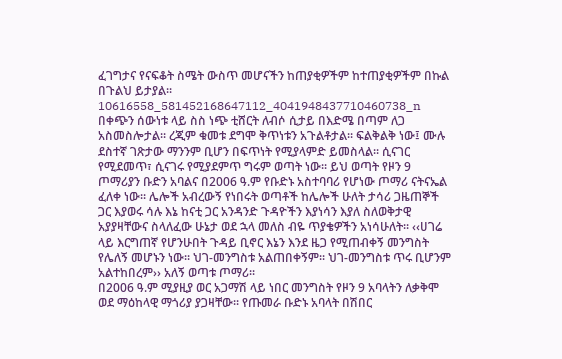ፈገግታና የናፍቆት ስሜት ውስጥ መሆናችን ከጠያቂዎችም ከተጠያቂዎችም በኩል በጉልህ ይታያል፡፡
10616558_581452168647112_4041948437710460738_n
በቀጭን ሰውነቱ ላይ ስስ ነጭ ቲሸርት ለብሶ ሲታይ በእድሜ በጣም ለጋ አስመስሎታል፡፡ ረጂም ቁመቱ ደግሞ ቅጥነቱን አጉልቶታል፡፡ ፍልቅልቅ ነው፤ ሙሉ ደስተኛ ገጽታው ማንንም ቢሆን በፍጥነት የሚያላምድ ይመስላል፡፡ ሲናገር የሚደመጥ፣ ሲናገሩ የሚያደምጥ ግሩም ወጣት ነው፡፡ ይህ ወጣት የዞን 9 ጦማሪያን ቡድን አባልና በ2006 ዓ.ም የቡድኑ አስተባባሪ የሆነው ጦማሪ ናትናኤል ፈለቀ ነው፡፡ ሌሎች አብረውኝ የነበሩት ወጣቶች ከሌሎች ሁለት ታሳሪ ጋዜጠኞች ጋር እያወሩ ሳሉ እኔ ከናቲ ጋር አንዳንድ ጉዳዮችን እያነሳን እያለ ስለወቅታዊ አያያዛቸውና ስላለፈው ሁኔታ ወደ ኋላ መለስ ብዬ ጥያቄዎችን አነሳሁለት፡፡ ‹‹ሀገሬ ላይ እርግጠኛ የሆንሁበት ጉዳይ ቢኖር እኔን እንደ ዜጋ የሚጠብቀኝ መንግስት የሌለኝ መሆኑን ነው፡፡ ህገ-መንግስቱ አልጠበቀኝም፡፡ ህገ-መንግስቱ ጥሩ ቢሆንም አልተከበረም›› አለኝ ወጣቱ ጦማሪ፡፡
በ2006 ዓ.ም ሚያዚያ ወር አጋማሽ ላይ ነበር መንግስት የዞን 9 አባላትን ለቃቅሞ ወደ ማዕከላዊ ማጎሪያ ያጋዛቸው፡፡ የጡመራ ቡድኑ አባላት በሽበር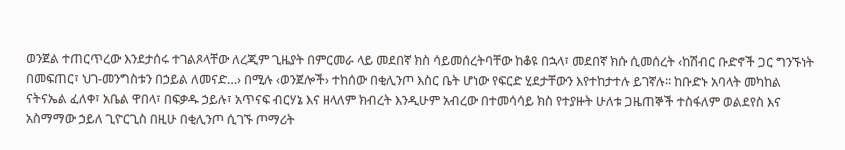ወንጀል ተጠርጥረው እንደታሰሩ ተገልጾላቸው ለረጂም ጊዜያት በምርመራ ላይ መደበኛ ክስ ሳይመሰረትባቸው ከቆዩ በኋላ፣ መደበኛ ክሱ ሲመሰረት ‹ከሽብር ቡድኖች ጋር ግንኙነት በመፍጠር፣ ህገ-መንግስቱን በኃይል ለመናድ…› በሚሉ ‹ወንጀሎች› ተከሰው በቂሊንጦ እስር ቤት ሆነው የፍርድ ሂደታቸውን እየተከታተሉ ይገኛሉ፡፡ ከቡድኑ አባላት መካከል ናትናኤል ፈለቀ፣ አቤል ዋበላ፣ በፍቃዱ ኃይሉ፣ አጥናፍ ብርሃኔ እና ዘላለም ክብረት እንዲሁም አብረው በተመሳሳይ ክስ የተያዙት ሁለቱ ጋዜጠኞች ተስፋለም ወልደየስ እና አስማማው ኃይለ ጊዮርጊስ በዚሁ በቂሊንጦ ሲገኙ ጦማሪት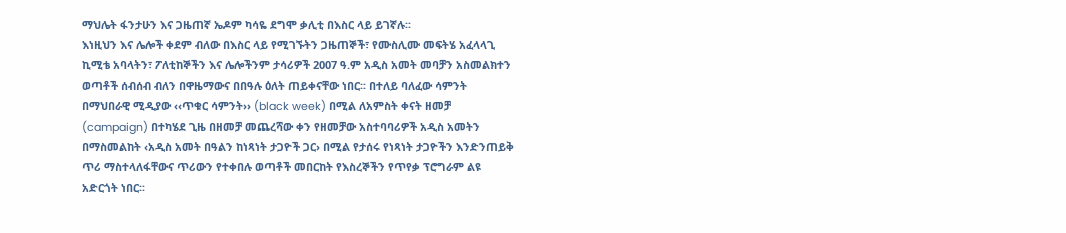ማህሌት ፋንታሁን እና ጋዜጠኛ ኤዶም ካሳዬ ደግሞ ቃሊቲ በእስር ላይ ይገኛሉ፡፡
እነዚህን እና ሌሎች ቀደም ብለው በእስር ላይ የሚገኙትን ጋዜጠኞች፣ የሙስሊሙ መፍትሄ አፈላላጊ ኪሚቴ አባላትን፣ ፖለቲከኞችን እና ሌሎችንም ታሳሪዎች 2007 ዓ.ም አዲስ አመት መባቻን አስመልክተን ወጣቶች ሰብሰብ ብለን በዋዜማውና በበዓሉ ዕለት ጠይቀናቸው ነበር፡፡ በተለይ ባለፈው ሳምንት በማህበራዊ ሚዲያው ‹‹ጥቁር ሳምንት›› (black week) በሚል ለአምስት ቀናት ዘመቻ (campaign) በተካሄደ ጊዜ በዘመቻ መጨረሻው ቀን የዘመቻው አስተባባሪዎች አዲስ አመትን በማስመልከት ‹አዲስ አመት በዓልን ከነጻነት ታጋዮች ጋር› በሚል የታሰሩ የነጻነት ታጋዮችን እንድንጠይቅ ጥሪ ማስተላለፋቸውና ጥሪውን የተቀበሉ ወጣቶች መበርከት የእስረኞችን የጥየቃ ፕሮግራም ልዩ አድርጎት ነበር፡፡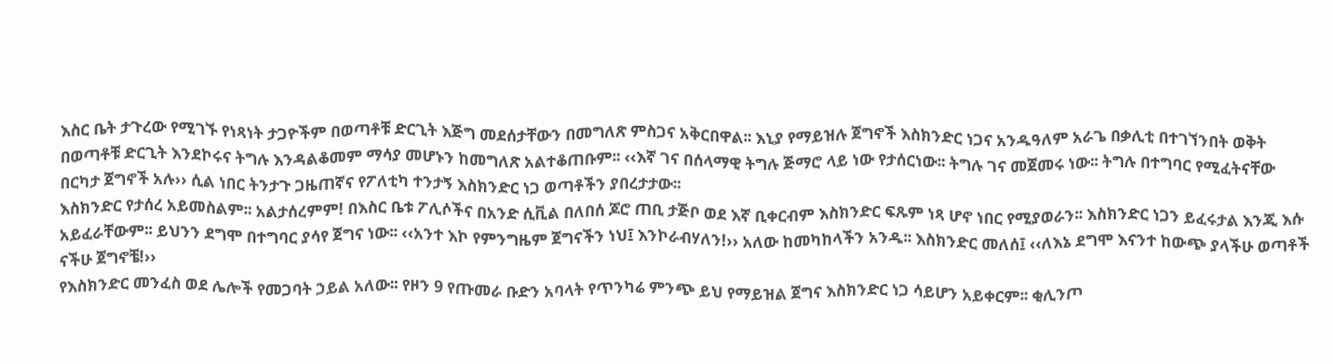እስር ቤት ታጉረው የሚገኙ የነጻነት ታጋዮችም በወጣቶቹ ድርጊት እጅግ መደሰታቸውን በመግለጽ ምስጋና አቅርበዋል፡፡ እኒያ የማይዝሉ ጀግኖች እስክንድር ነጋና አንዱዓለም አራጌ በቃሊቲ በተገኘንበት ወቅት በወጣቶቹ ድርጊት እንደኮሩና ትግሉ እንዳልቆመም ማሳያ መሆኑን ከመግለጽ አልተቆጠቡም፡፡ ‹‹እኛ ገና በሰላማዊ ትግሉ ጅማሮ ላይ ነው የታሰርነው፡፡ ትግሉ ገና መጀመሩ ነው፡፡ ትግሉ በተግባር የሚፈትናቸው በርካታ ጀግኖች አሉ›› ሲል ነበር ትንታጉ ጋዜጠኛና የፖለቲካ ተንታኝ እስክንድር ነጋ ወጣቶችን ያበረታታው፡፡
እስክንድር የታሰረ አይመስልም፡፡ አልታሰረምም! በእስር ቤቱ ፖሊሶችና በአንድ ሲቪል በለበሰ ጆሮ ጠቢ ታጅቦ ወደ እኛ ቢቀርብም እስክንድር ፍጹም ነጻ ሆኖ ነበር የሚያወራን፡፡ እስክንድር ነጋን ይፈሩታል እንጂ እሱ አይፈራቸውም፡፡ ይህንን ደግሞ በተግባር ያሳየ ጀግና ነው፡፡ ‹‹አንተ እኮ የምንግዜም ጀግናችን ነህ፤ እንኮራብሃለን!›› አለው ከመካከላችን አንዱ፡፡ እስክንድር መለሰ፤ ‹‹ለእኔ ደግሞ እናንተ ከውጭ ያላችሁ ወጣቶች ናችሁ ጀግኖቼ!››
የእስክንድር መንፈስ ወደ ሌሎች የመጋባት ኃይል አለው፡፡ የዞን 9 የጡመራ ቡድን አባላት የጥንካሬ ምንጭ ይህ የማይዝል ጀግና እስክንድር ነጋ ሳይሆን አይቀርም፡፡ ቂሊንጦ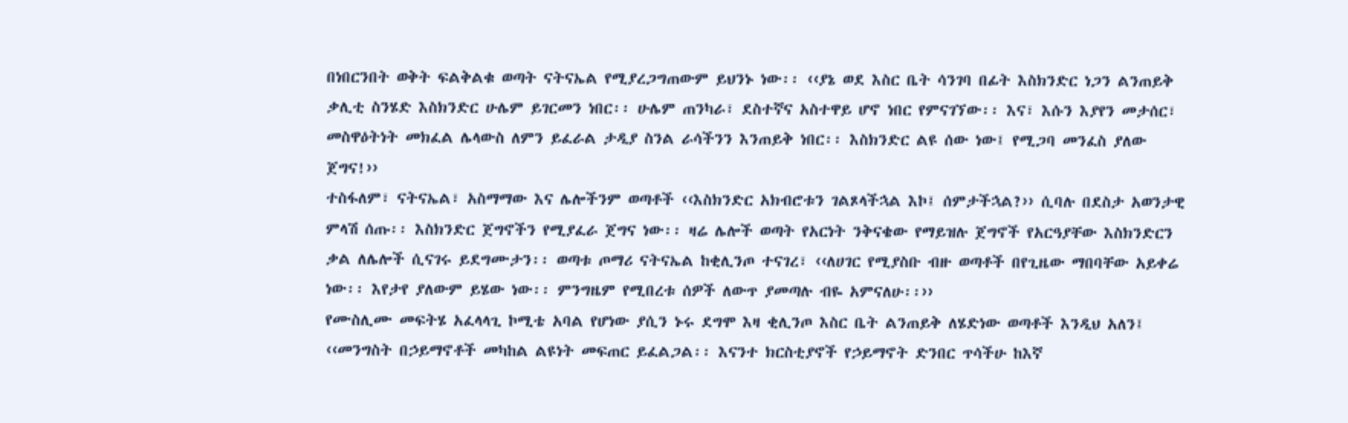በነበርንበት ወቅት ፍልቅልቁ ወጣት ናትናኤል የሚያረጋግጠውም ይህንኑ ነው፡፡ ‹‹ያኔ ወደ እስር ቤት ሳንገባ በፊት እስክንድር ነጋን ልንጠይቅ ቃሊቲ ስንሄድ እስክንድር ሁሌም ይገርመን ነበር፡፡ ሁሌም ጠንካራ፣ ደስተኛና አስተዋይ ሆኖ ነበር የምናገኘው፡፡ እና፣ እሱን እያየን መታሰር፣ መስዋዕትነት መክፈል ሌላውስ ለምን ይፈራል ታዲያ ስንል ራሳችንን እንጠይቅ ነበር፡፡ እስክንድር ልዩ ሰው ነው፤ የሚጋባ መንፈስ ያለው ጀግና!››
ተስፋለም፣ ናትናኤል፣ አስማማው እና ሌሎችንም ወጣቶች ‹‹እስክንድር አክብሮቱን ገልጾላችኋል እኮ፤ ሰምታችኋል?›› ሲባሉ በደስታ አወንታዊ ምላሽ ሰጡ፡፡ እስክንድር ጀግኖችን የሚያፈራ ጀግና ነው፡፡ ዛሬ ሌሎች ወጣት የአርነት ንቅናቄው የማይዝሉ ጀግኖች የአርዓያቸው እስክንድርን ቃል ለሌሎች ሲናገሩ ይደግሙታን፡፡ ወጣቱ ጦማሪ ናትናኤል ከቂሊንጦ ተናገረ፣ ‹‹ለሀገር የሚያስቡ ብዙ ወጣቶች በየጊዜው ማበባቸው አይቀሬ ነው፡፡ እየታየ ያለውም ይሄው ነው፡፡ ምንግዜም የሚበረቱ ሰዎች ለውጥ ያመጣሉ ብዬ አምናለሁ፡፡››
የሙስሊሙ መፍትሄ አፈላላጊ ኮሚቴ አባል የሆነው ያሲን ኑሩ ደግሞ እዛ ቂሊንጦ እስር ቤት ልንጠይቅ ለሄድነው ወጣቶች እንዲህ አለን፤ ‹‹መንግስት በኃይማኖቶች መካከል ልዩነት መፍጠር ይፈልጋል፡፡ እናንተ ክርስቲያኖች የኃይማኖት ድንበር ጥሳችሁ ከእኛ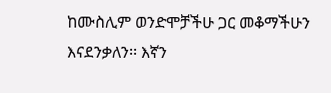ከሙስሊም ወንድሞቻችሁ ጋር መቆማችሁን እናደንቃለን፡፡ እኛን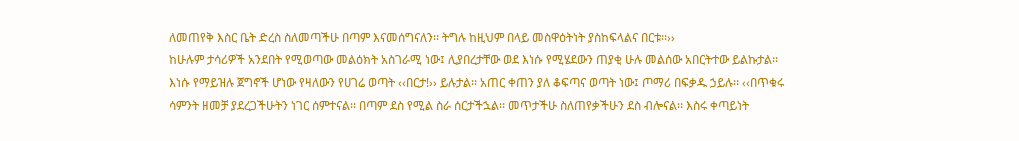ለመጠየቅ እስር ቤት ድረስ ስለመጣችሁ በጣም እናመሰግናለን፡፡ ትግሉ ከዚህም በላይ መስዋዕትነት ያስከፍላልና በርቱ፡፡››
ከሁሉም ታሳሪዎች አንደበት የሚወጣው መልዕክት አስገራሚ ነው፤ ሊያበረታቸው ወደ እነሱ የሚሄደውን ጠያቂ ሁሉ መልሰው አበርትተው ይልኩታል፡፡ እነሱ የማይዝሉ ጀግኖች ሆነው የዛለውን የሀገሬ ወጣት ‹‹በርታ!›› ይሉታል፡፡ አጠር ቀጠን ያለ ቆፍጣና ወጣት ነው፤ ጦማሪ በፍቃዱ ኃይሉ፡፡ ‹‹በጥቁሩ ሳምንት ዘመቻ ያደረጋችሁትን ነገር ሰምተናል፡፡ በጣም ደስ የሚል ስራ ሰርታችኋል፡፡ መጥታችሁ ስለጠየቃችሁን ደስ ብሎናል፡፡ እስሩ ቀጣይነት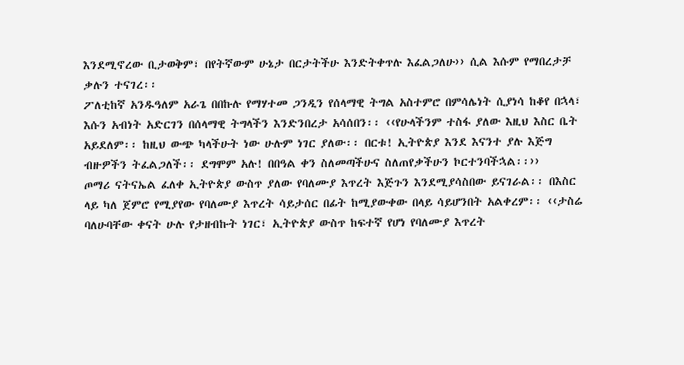እንደሚኖረው ቢታወቅም፣ በየትኛውም ሁኔታ በርታትችሁ እንድትቀጥሉ እፈልጋለሁ›› ሲል እሱም የማበረታቻ ቃሉን ተናገረ፡፡
ፖለቲከኛ አንዱዓለም አራጌ በበኩሉ የማሃተመ ጋንዲን የሰላማዊ ትግል አስተምሮ በምሳሌነት ሲያነሳ ከቆየ በኋላ፣ እሱን አብነት አድርገን በሰላማዊ ትግላችን እንድንበረታ አሳሰበን፡፡ ‹‹የሁላችንም ተስፋ ያለው እዚህ እስር ቤት አይደለም፡፡ ከዚህ ውጭ ካላችሁት ነው ሁሉም ነገር ያለው፡፡ በርቱ! ኢትዮጵያ እንደ እናንተ ያሉ እጅግ ብዙዎችን ትፈልጋለች፡፡ ደግሞም አሉ! በበዓል ቀን ስለመጣችሁና ስለጠየቃችሁን ኮርተንባችኋል፡፡››
ጦማሪ ናትናኤል ፈለቀ ኢትዮጵያ ውስጥ ያለው የባለሙያ እጥረት እጅጉን እንደሚያሳስበው ይናገራል፡፡ በእስር ላይ ካለ ጀምሮ የሚያየው የባለሙያ እጥረት ሳይታሰር በፊት ከሚያውቀው በላይ ሳይሆንበት አልቀረም፡፡ ‹‹ታስሬ ባለሁባቸው ቀናት ሁሉ የታዘብኩት ነገር፣ ኢትዮጵያ ውስጥ ከፍተኛ የሆነ የባለሙያ እጥረት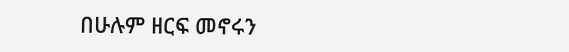በሁሉም ዘርፍ መኖሩን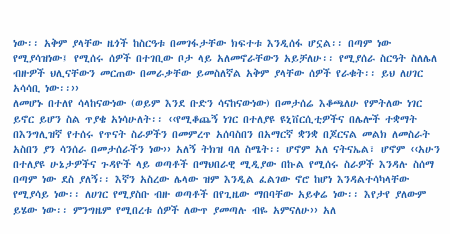ነው፡፡ አቅም ያላቸው ዜጎች ከስርዓቱ በመገፋታቸው ክፍተቱ እንዲሰፋ ሆኗል፡፡ በጣም ነው የሚያሳዝነው፤ የሚሰሩ ሰዎች በተገቢው ቦታ ላይ አለመኖራቸውን አይቻለሁ፡፡ የሚያሰራ ስርዓት ስለሌለ ብዙዎች ህሊናቸውን መርጠው በመራቃቸው ይመስለኛል አቅም ያላቸው ሰዎች የራቁት፡፡ ይህ ለሀገር አሳሳቢ ነው፡፡››
ለመሆኑ በተለየ ሳላከናውነው (ወይም እንደ ቡድን ሳናከናውነው) በመታሰሬ እቆጫለሁ የምትለው ነገር ይኖር ይሆን ስል ጥያቄ አነሳሁለት፡፡ ‹‹የሚቆጨኝ ነገር በተለያዩ ዩኒቨርሲቲዎችና በሌሎች ተቋማት በእንግሊዝኛ የተሰሩ የጥናት ስራዎችን በመምረጥ አሰባስበን በአማርኛ ቋንቋ በጆርናል መልክ ለመስራት አስበን ያን ሳንሰራ በመታሰራችን ነው›› አለኝ ትክዝ ባለ ስሜት፡፡ ሆኖም አለ ናትናኤል፣ ሆኖም ‹‹አሁን በተለያዩ ሁኔታዎችና ጉዳዮች ላይ ወጣቶች በማህበራዊ ሚዲያው በኩል የሚሰሩ ስራዎች እንዳሉ ስሰማ በጣም ነው ደስ ያለኝ፡፡ እኛን አስረው ሌላው ዝም እንዲል ፈልገው ኖሮ ከሆነ እንዳልተሳካላቸው የሚያሳይ ነው፡፡ ለሀገር የሚያስቡ ብዙ ወጣቶች በየጊዜው ማበባቸው አይቀሬ ነው፡፡ እየታየ ያለውም ይሄው ነው፡፡ ምንግዜም የሚበረቱ ሰዎች ለውጥ ያመጣሉ ብዬ አምናለሁ›› አለ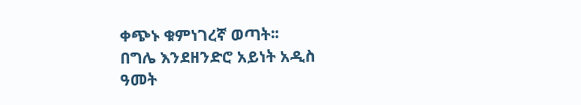ቀጭኑ ቁምነገረኛ ወጣት፡፡
በግሌ እንደዘንድሮ አይነት አዲስ ዓመት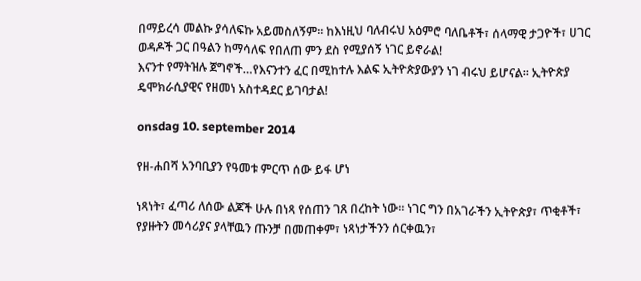በማይረሳ መልኩ ያሳለፍኩ አይመስለኝም፡፡ ከእነዚህ ባለብሩህ አዕምሮ ባለቤቶች፣ ሰላማዊ ታጋዮች፣ ሀገር ወዳዶች ጋር በዓልን ከማሳለፍ የበለጠ ምን ደስ የሚያሰኝ ነገር ይኖራል!
እናንተ የማትዝሉ ጀግኖች…የእናንተን ፈር በሚከተሉ እልፍ ኢትዮጵያውያን ነገ ብሩህ ይሆናል፡፡ ኢትዮጵያ ዴሞክራሲያዊና የዘመነ አስተዳደር ይገባታል!

onsdag 10. september 2014

የዘ-ሐበሻ አንባቢያን የዓመቱ ምርጥ ሰው ይፋ ሆነ

ነጻነት፣ ፈጣሪ ለሰው ልጆች ሁሉ በነጻ የሰጠን ገጸ በረከት ነው። ነገር ግን በአገራችን ኢትዮጵያ፣ ጥቂቶች፣ የያዙትን መሳሪያና ያላቸዉን ጡንቻ በመጠቀም፣ ነጻነታችንን ሰርቀዉን፣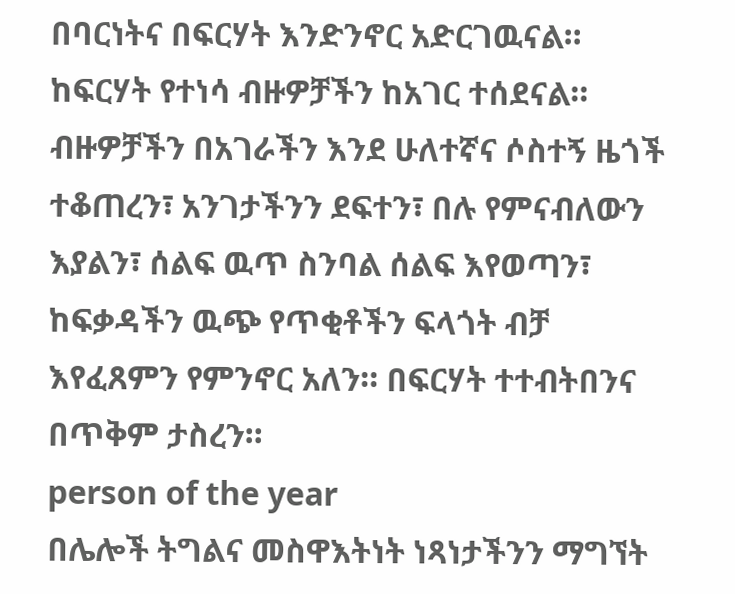በባርነትና በፍርሃት እንድንኖር አድርገዉናል። ከፍርሃት የተነሳ ብዙዎቻችን ከአገር ተሰደናል። ብዙዎቻችን በአገራችን እንደ ሁለተኛና ሶስተኝ ዜጎች ተቆጠረን፣ አንገታችንን ደፍተን፣ በሉ የምናብለውን እያልን፣ ሰልፍ ዉጥ ስንባል ሰልፍ እየወጣን፣ ከፍቃዳችን ዉጭ የጥቂቶችን ፍላጎት ብቻ እየፈጸምን የምንኖር አለን። በፍርሃት ተተብትበንና በጥቅም ታስረን።
person of the year
በሌሎች ትግልና መስዋእትነት ነጻነታችንን ማግኘት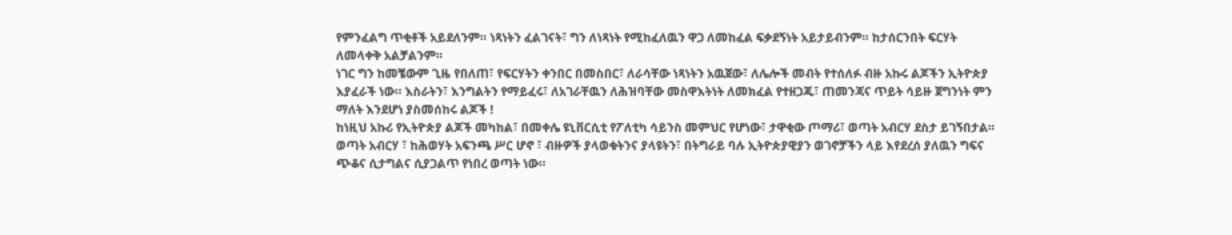የምንፈልግ ጥቂቶች አይደለንም። ነጻነትን ፈልገናት፣ ግን ለነጻነት የሚከፈለዉን ዋጋ ለመከፈል ፍቃደኝነት አይታይብንም። ከታሰርንበት ፍርሃት ለመላቀቅ አልቻልንም።
ነገር ግን ከመቼውም ጊዜ የበለጠ፣ የፍርሃትን ቀንበር በመስበር፣ ለራሳቸው ነጻነትን አዉጀው፣ ለሌሎች መብት የተሰለፉ ብዙ አኩሩ ልጆችን ኢትዮጵያ እያፈራች ነው። እስራትን፣ እንግልትን የማይፈሩ፣ ለአገራቸዉን ለሕዝባቸው መስዋእትነት ለመክፈል የተዘጋጁ፣ ጠመንጃና ጥይት ሳይዙ ጀግንነት ምን ማለት እንደሆነ ያስመሰከሩ ልጆች !
ከነዚህ አኩሪ የኢትዮጵያ ልጆች መካከል፣ በመቀሌ ዩኒቨርሲቲ የፖለቲካ ሳይንስ መምህር የሆነው፣ ታዋቂው ጦማሪ፣ ወጣት አብርሃ ደስታ ይገኝበታል። ወጣት አብርሃ ፣ ከሕወሃት አፍንጫ ሥር ሆኖ ፣ ብዙዎች ያላወቁትንና ያላዩትን፣ በትግራይ ባሉ ኢትዮጵያዊያን ወገኖቻችን ላይ እየደረሰ ያለዉን ግፍና ጭቆና ሲታግልና ሲያጋልጥ የነበረ ወጣት ነው።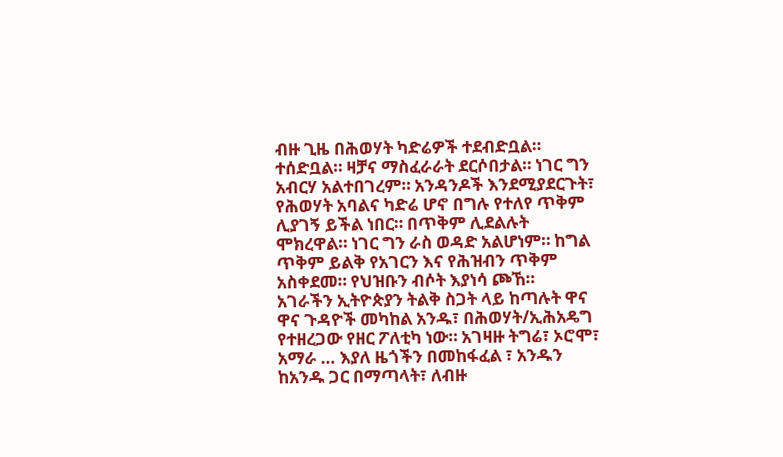ብዙ ጊዜ በሕወሃት ካድሬዎች ተደብድቧል። ተሰድቧል። ዛቻና ማስፈራራት ደርሶበታል። ነገር ግን አብርሃ አልተበገረም። አንዳንዶች እንደሚያደርጉት፣ የሕወሃት አባልና ካድሬ ሆኖ በግሉ የተለየ ጥቅም ሊያገኝ ይችል ነበር። በጥቅም ሊደልሉት ሞክረዋል። ነገር ግን ራስ ወዳድ አልሆነም። ከግል ጥቅም ይልቅ የአገርን እና የሕዝብን ጥቅም አስቀደመ። የህዝቡን ብሶት እያነሳ ጮኸ።
አገራችን ኢትዮጵያን ትልቅ ስጋት ላይ ከጣሉት ዋና ዋና ጉዳዮች መካከል አንዱ፣ በሕወሃት/ኢሕአዴግ የተዘረጋው የዘር ፖለቲካ ነው። አገዛዙ ትግሬ፣ ኦሮሞ፣ አማራ … እያለ ዜጎችን በመከፋፈል ፣ አንዱን ከአንዱ ጋር በማጣላት፣ ለብዙ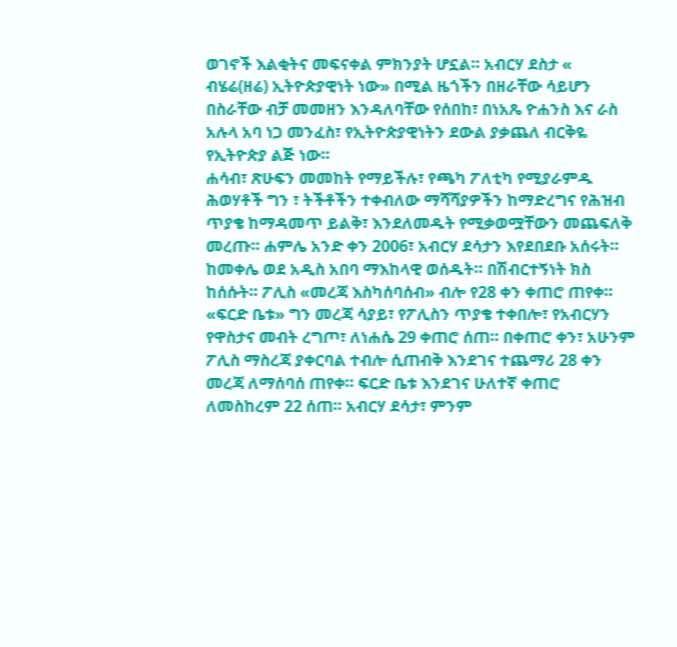ወገኖች እልቂትና መፍናቀል ምክንያት ሆኗል። አብርሃ ደስታ « ብሄሬ(ዘሬ) ኢትዮጵያዊነት ነው» በሚል ዜጎችን በዘራቸው ሳይሆን በስራቸው ብቻ መመዘን እንዳለባቸው የሰበከ፣ በነአጼ ዮሐንስ እና ራስ አሉላ አባ ነጋ መንፈስ፣ የኢትዮጵያዊነትን ደውል ያቃጨለ ብርቅዬ የኢትዮጵያ ልጅ ነው።
ሐሳብ፣ ጽሁፍን መመከት የማይችሉ፣ የጫካ ፖለቲካ የሚያራምዱ ሕወሃቶች ግን ፣ ትችቶችን ተቀብለው ማሻሻያዎችን ከማድረግና የሕዝብ ጥያቄ ከማዳመጥ ይልቅ፣ እንደለመዱት የሚቃወሟቸውን መጨፍለቅ መረጡ። ሐምሌ አንድ ቀን 2006፣ አብርሃ ደሳታን እየደበደቡ አሰሩት። ከመቀሌ ወደ አዲስ አበባ ማእከላዊ ወሰዱት። በሽብርተኝነት ክስ ከሰሱት። ፖሊስ «መረጃ እስካሰባሰብ» ብሎ የ28 ቀን ቀጠሮ ጠየቀ። «ፍርድ ቤቱ» ግን መረጃ ሳያይ፣ የፖሊስን ጥያቄ ተቀበሎ፣ የአብርሃን የዋስታና መብት ረግጦ፣ ለነሐሴ 29 ቀጠሮ ሰጠ። በቀጠሮ ቀን፣ አሁንም ፖሊስ ማስረጃ ያቀርባል ተብሎ ሲጠብቅ እንደገና ተጨማሪ 28 ቀን መረጃ ለማሰባሰ ጠየቀ። ፍርድ ቤቱ እንደገና ሁለተኛ ቀጠሮ ለመስከረም 22 ሰጠ። አብርሃ ደሳታ፣ ምንም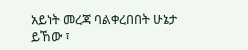አይነት መረጃ ባልቀረበበት ሁኔታ ይኸው ፣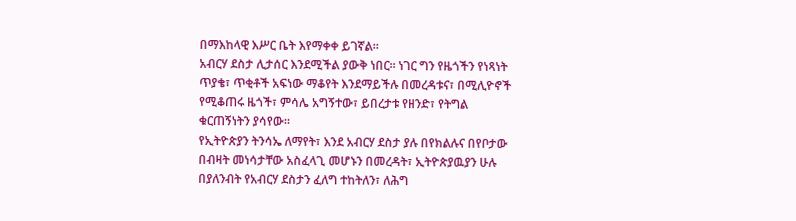በማእከላዊ እሥር ቤት እየማቀቀ ይገኛል።
አብርሃ ደስታ ሊታሰር እንደሚችል ያውቅ ነበር። ነገር ግን የዜጎችን የነጻነት ጥያቄ፣ ጥቂቶች አፍነው ማቆየት እንደማይችሉ በመረዳቱና፣ በሚሊዮኖች የሚቆጠሩ ዜጎች፣ ምሳሌ አግኝተው፣ ይበረታቱ የዘንድ፣ የትግል ቁርጠኝነትን ያሳየው።
የኢትዮጵያን ትንሳኤ ለማየት፣ እንደ አብርሃ ደስታ ያሉ በየክልሉና በየቦታው በብዛት መነሳታቸው አስፈላጊ መሆኑን በመረዳት፣ ኢትዮጵያዉያን ሁሉ በያለንብት የአብርሃ ደስታን ፈለግ ተከትለን፣ ለሕግ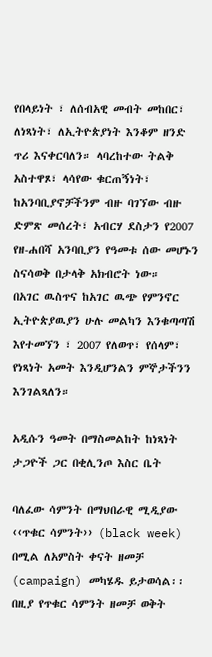የበላይነት ፣ ለሰብአዊ መብት መከበር፣ ለነጻነት፣ ለኢትዮጵያነት እንቆም ዘንድ ጥሪ እናቀርባለን። ላባረከተው ትልቅ አስተዋጾ፣ ላሳየው ቁርጠኝነት፣ ከአንባቢያኖቻችንም ብዙ ባገኘው ብዙ ድምጽ መሰረት፣ አብርሃ ደስታን የ2007 የዘ-ሐበሻ አንባቢያን የዓመቱ ሰው መሆኑን ስናሳወቅ በታላቅ አክብሮት ነው።
በአገር ዉስጥና ከአገር ዉጭ የምንኖር ኢትዮጵያዉያን ሁሉ መልካን እንቁጣጣሽ እየተመኘን ፣ 2007 የለወጥ፣ የሰላም፣ የነጻነት አመት እንዲሆንልን ምኞታችንን እንገልጻለን።

አዲሱን ዓመት በማስመልከት ከነጻነት ታጋዮች ጋር በቂሊንጦ እስር ቤት

ባለፈው ሳምንት በማህበራዊ ሚዲያው ‹‹ጥቁር ሳምንት›› (black week) በሚል ለአምስት ቀናት ዘመቻ (campaign) መካሄዱ ይታወሳል፡፡ በዚያ የጥቁር ሳምንት ዘመቻ ወቅት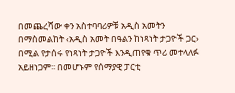በመጨረሻው ቀን አስተባባሪዎቹ አዲስ አመትን በማስመልከት ‹አዲስ አመት በዓልን ከነጻነት ታጋዮች ጋር› በሚል የታሰሩ የነጻነት ታጋዮች እንዲጠየቁ ጥሪ መተላለፉ አይዘነጋም፡፡ በመሆኑም የሰማያዊ ፓርቲ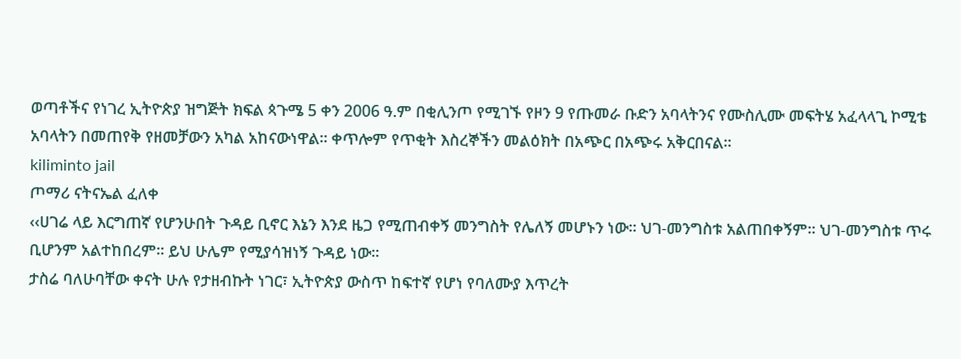ወጣቶችና የነገረ ኢትዮጵያ ዝግጅት ክፍል ጳጉሜ 5 ቀን 2006 ዓ.ም በቂሊንጦ የሚገኙ የዞን 9 የጡመራ ቡድን አባላትንና የሙስሊሙ መፍትሄ አፈላላጊ ኮሚቴ አባላትን በመጠየቅ የዘመቻውን አካል አከናውነዋል፡፡ ቀጥሎም የጥቂት እስረኞችን መልዕክት በአጭር በአጭሩ አቅርበናል፡፡
kiliminto jail
ጦማሪ ናትናኤል ፈለቀ
‹‹ሀገሬ ላይ እርግጠኛ የሆንሁበት ጉዳይ ቢኖር እኔን እንደ ዜጋ የሚጠብቀኝ መንግስት የሌለኝ መሆኑን ነው፡፡ ህገ-መንግስቱ አልጠበቀኝም፡፡ ህገ-መንግስቱ ጥሩ ቢሆንም አልተከበረም፡፡ ይህ ሁሌም የሚያሳዝነኝ ጉዳይ ነው፡፡
ታስሬ ባለሁባቸው ቀናት ሁሉ የታዘብኩት ነገር፣ ኢትዮጵያ ውስጥ ከፍተኛ የሆነ የባለሙያ እጥረት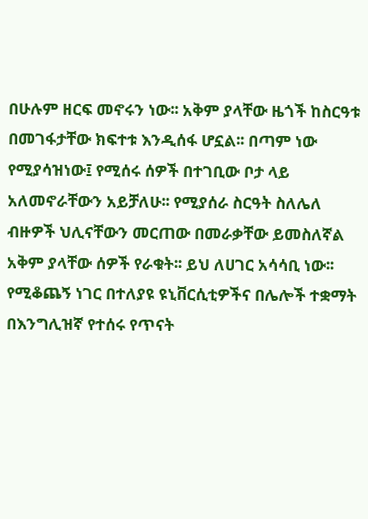በሁሉም ዘርፍ መኖሩን ነው፡፡ አቅም ያላቸው ዜጎች ከስርዓቱ በመገፋታቸው ክፍተቱ እንዲሰፋ ሆኗል፡፡ በጣም ነው የሚያሳዝነው፤ የሚሰሩ ሰዎች በተገቢው ቦታ ላይ አለመኖራቸውን አይቻለሁ፡፡ የሚያሰራ ስርዓት ስለሌለ ብዙዎች ህሊናቸውን መርጠው በመራቃቸው ይመስለኛል አቅም ያላቸው ሰዎች የራቁት፡፡ ይህ ለሀገር አሳሳቢ ነው፡፡
የሚቆጨኝ ነገር በተለያዩ ዩኒቨርሲቲዎችና በሌሎች ተቋማት በእንግሊዝኛ የተሰሩ የጥናት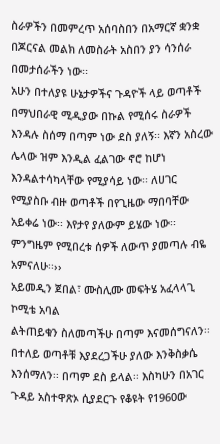ስራዎችን በመምረጥ አሰባስበን በአማርኛ ቋንቋ በጆርናል መልክ ለመስራት አስበን ያን ሳንሰራ በመታሰራችን ነው፡፡
አሁን በተለያዩ ሁኔታዎችና ጉዳዮች ላይ ወጣቶች በማህበራዊ ሚዲያው በኩል የሚሰሩ ስራዎች እንዳሉ ስሰማ በጣም ነው ደስ ያለኝ፡፡ እኛን አስረው ሌላው ዝም እንዲል ፈልገው ኖሮ ከሆነ እንዳልተሳካላቸው የሚያሳይ ነው፡፡ ለሀገር የሚያስቡ ብዙ ወጣቶች በየጊዜው ማበባቸው አይቀሬ ነው፡፡ እየታየ ያለውም ይሄው ነው፡፡ ምንግዜም የሚበረቱ ሰዎች ለውጥ ያመጣሉ ብዬ አምናለሁ፡፡››
አይመዲን ጀበል፣ ሙስሊሙ መፍትሄ አፈላላጊ ኮሚቴ አባል
ልትጠይቁን ስለመጣችሁ በጣም እናመሰግናለን፡፡ በተለይ ወጣቶቹ እያደረጋችሁ ያለው እንቅስቃሴ እንሰማለን፡፡ በጣም ደስ ይላል፡፡ እስካሁን በአገር ጉዳይ አስተዋጽኦ ሲያደርጉ የቆዩት የ1960ው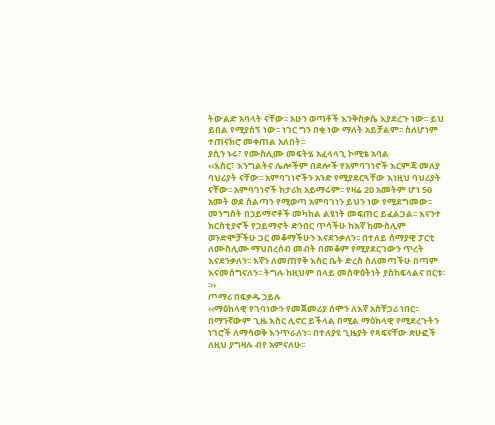ትውልድ አባላት ናቸው፡፡ አሁን ወጣቶች እንቅስቃሴ እያደረጉ ነው፡፡ ይህ ይበል የሚያሰኝ ነው፡፡ ነገር ግን በቂ ነው ማለት አይቻልም፡፡ ስለሆነም ተጠናክሮ መቀጠል አለበት፡፡
ያሲን ኑሩ፣ የሙስሊሙ መፍትሄ አፈላላጊ ኮሚቴ አባል
‹‹እስር፣ እንግልትና ሌሎችም በደሎች የአምባገነኖች እርምጃ መለያ ባህሪያት ናቸው፡፡ አምባገነኖችን አንድ የሚያደርጓቸው እነዚህ ባህሪያት ናቸው፡፡ አምባገነኖች ከታሪክ አይማሩም፡፡ የዛሬ 20 አመትም ሆነ 50 አመት ወደ ስልጣን የሚወጣ አምባገነን ይህን ነው የሚደግመው፡፡
መንግስት በኃይማኖቶች መካከል ልዩነት መፍጠር ይፈልጋል፡፡ እናንተ ክርስቲያኖች የኃይማኖት ድንበር ጥሳችሁ ከእኛ ከሙስሊም ወንድሞቻችሁ ጋር መቆማችሁን እናደንቃለን፡፡ በተለይ ሰማያዊ ፓርቲ ለሙስሊሙ ማህበረሰብ መብት በመቆም የሚያደርገውን ጥረት እናደንቃለን፡፡ እኛን ለመጠየቅ እስር ቤት ድረስ ስለመጣችሁ በጣም እናመሰግናለን፡፡ ትግሉ ከዚህም በላይ መስዋዕትነት ያስከፍላልና በርቱ፡፡››
ጦማሪ በፍቃዱ ኃይሉ
‹‹ማዕከላዊ የገባነውን የመጀመሪያ ሰሞን ለእኛ አስቸጋሪ ነበር፡፡ በማንኛውም ጊዜ እስር ሊኖር ይችላል በሚል ማዕከላዊ የሚደረጉትን ነገሮች ለማሳወቅ እንጥራለን፡፡ በተለያዩ ጊዜያት የጻፍናቸው ጽሁፎች ለዚህ ያግዛሉ ብየ አምናለሁ፡፡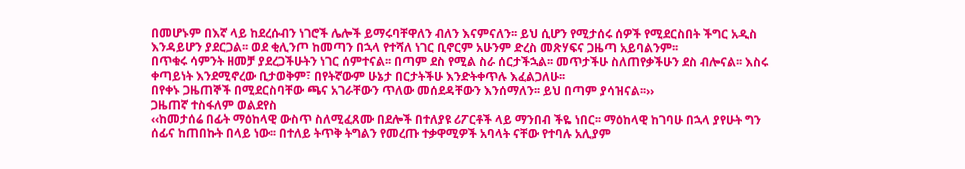በመሆኑም በእኛ ላይ ከደረሱብን ነገሮች ሌሎች ይማሩባቸዋለን ብለን እናምናለን፡፡ ይህ ሲሆን የሚታሰሩ ሰዎች የሚደርስበት ችግር አዲስ እንዳይሆን ያደርጋል፡፡ ወደ ቂሊንጦ ከመጣን በኋላ የተሻለ ነገር ቢኖርም አሁንም ድረስ መጽሃፍና ጋዜጣ አይባልንም፡፡
በጥቁሩ ሳምንት ዘመቻ ያደረጋችሁትን ነገር ሰምተናል፡፡ በጣም ደስ የሚል ስራ ሰርታችኋል፡፡ መጥታችሁ ስለጠየቃችሁን ደስ ብሎናል፡፡ እስሩ ቀጣይነት እንደሚኖረው ቢታወቅም፣ በየትኛውም ሁኔታ በርታትችሁ እንድትቀጥሉ እፈልጋለሁ፡፡
በየቀኑ ጋዜጠኞች በሚደርስባቸው ጫና አገራቸውን ጥለው መሰደዳቸውን እንሰማለን፡፡ ይህ በጣም ያሳዝናል፡፡››
ጋዜጠኛ ተስፋለም ወልደየስ
‹‹ከመታሰሬ በፊት ማዕከላዊ ውስጥ ስለሚፈጸሙ በደሎች በተለያዩ ሪፖርቶች ላይ ማንበብ ችዬ ነበር፡፡ ማዕከላዊ ከገባሁ በኋላ ያየሁት ግን ሰፊና ከጠበኩት በላይ ነው፡፡ በተለይ ትጥቅ ትግልን የመረጡ ተቃዋሚዎች አባላት ናቸው የተባሉ አሊያም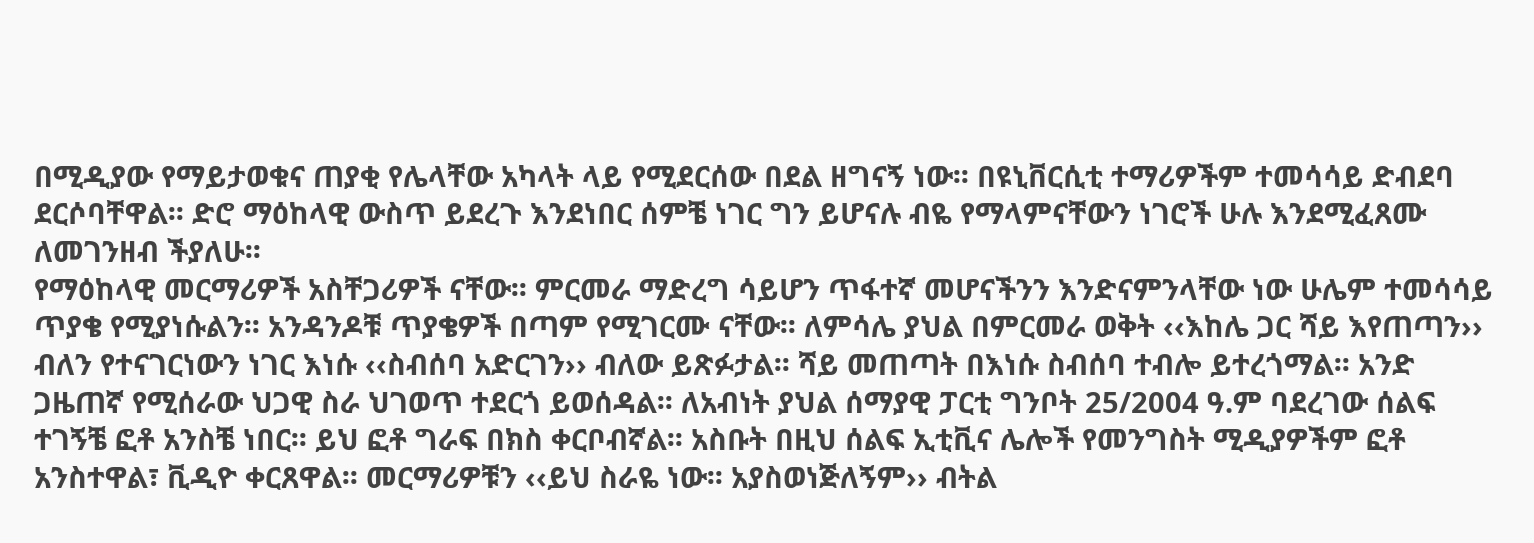በሚዲያው የማይታወቁና ጠያቂ የሌላቸው አካላት ላይ የሚደርሰው በደል ዘግናኝ ነው፡፡ በዩኒቨርሲቲ ተማሪዎችም ተመሳሳይ ድብደባ ደርሶባቸዋል፡፡ ድሮ ማዕከላዊ ውስጥ ይደረጉ እንደነበር ሰምቼ ነገር ግን ይሆናሉ ብዬ የማላምናቸውን ነገሮች ሁሉ እንደሚፈጸሙ ለመገንዘብ ችያለሁ፡፡
የማዕከላዊ መርማሪዎች አስቸጋሪዎች ናቸው፡፡ ምርመራ ማድረግ ሳይሆን ጥፋተኛ መሆናችንን እንድናምንላቸው ነው ሁሌም ተመሳሳይ ጥያቄ የሚያነሱልን፡፡ አንዳንዶቹ ጥያቄዎች በጣም የሚገርሙ ናቸው፡፡ ለምሳሌ ያህል በምርመራ ወቅት ‹‹እከሌ ጋር ሻይ እየጠጣን›› ብለን የተናገርነውን ነገር እነሱ ‹‹ስብሰባ አድርገን›› ብለው ይጽፉታል፡፡ ሻይ መጠጣት በእነሱ ስብሰባ ተብሎ ይተረጎማል፡፡ አንድ ጋዜጠኛ የሚሰራው ህጋዊ ስራ ህገወጥ ተደርጎ ይወሰዳል፡፡ ለአብነት ያህል ሰማያዊ ፓርቲ ግንቦት 25/2004 ዓ.ም ባደረገው ሰልፍ ተገኝቼ ፎቶ አንስቼ ነበር፡፡ ይህ ፎቶ ግራፍ በክስ ቀርቦብኛል፡፡ አስቡት በዚህ ሰልፍ ኢቲቪና ሌሎች የመንግስት ሚዲያዎችም ፎቶ አንስተዋል፣ ቪዲዮ ቀርጸዋል፡፡ መርማሪዎቹን ‹‹ይህ ስራዬ ነው፡፡ አያስወነጅለኝም›› ብትል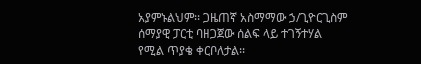አያምኑልህም፡፡ ጋዜጠኛ አስማማው ኃ/ጊዮርጊስም ሰማያዊ ፓርቲ ባዘጋጀው ሰልፍ ላይ ተገኝተሃል የሚል ጥያቄ ቀርቦለታል፡፡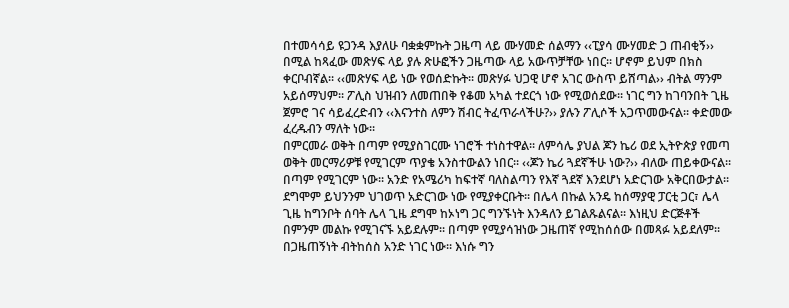በተመሳሳይ ዩጋንዳ እያለሁ ባቋቋምኩት ጋዜጣ ላይ ሙሃመድ ሰልማን ‹‹ፒያሳ ሙሃመድ ጋ ጠብቂኝ›› በሚል ከጻፈው መጽሃፍ ላይ ያሉ ጽሁፎችን ጋዜጣው ላይ አውጥቻቸው ነበር፡፡ ሆኖም ይህም በክስ ቀርቦብኛል፡፡ ‹‹መጽሃፍ ላይ ነው የወሰድኩት፡፡ መጽሃፉ ህጋዊ ሆኖ አገር ውስጥ ይሸጣል›› ብትል ማንም አይሰማህም፡፡ ፖሊስ ህዝብን ለመጠበቅ የቆመ አካል ተደርጎ ነው የሚወሰደው፡፡ ነገር ግን ከገባንበት ጊዜ ጀምሮ ገና ሳይፈረድብን ‹‹እናንተስ ለምን ሽብር ትፈጥራላችሁ?›› ያሉን ፖሊሶች አጋጥመውናል፡፡ ቀድመው ፈረዱብን ማለት ነው፡፡
በምርመራ ወቅት በጣም የሚያስገርሙ ነገሮች ተነስተዋል፡፡ ለምሳሌ ያህል ጆን ኬሪ ወደ ኢትዮጵያ የመጣ ወቅት መርማሪዎቹ የሚገርም ጥያቄ አንስተውልን ነበር፡፡ ‹‹ጆን ኬሪ ጓደኛችሁ ነው?›› ብለው ጠይቀውናል፡፡ በጣም የሚገርም ነው፡፡ አንድ የአሜሪካ ከፍተኛ ባለስልጣን የእኛ ጓደኛ እንደሆነ አድርገው አቅርበውታል፡፡ ደግሞም ይህንንም ህገወጥ አድርገው ነው የሚያቀርቡት፡፡ በሌላ በኩል አንዴ ከሰማያዊ ፓርቲ ጋር፣ ሌላ ጊዜ ከግንቦት ሰባት ሌላ ጊዜ ደግሞ ከኦነግ ጋር ግንኙነት እንዳለን ይገልጹልናል፡፡ እነዚህ ድርጅቶች በምንም መልኩ የሚገናኙ አይደሉም፡፡ በጣም የሚያሳዝነው ጋዜጠኛ የሚከሰሰው በመጻፉ አይደለም፡፡ በጋዜጠኝነት ብትከሰስ አንድ ነገር ነው፡፡ እነሱ ግን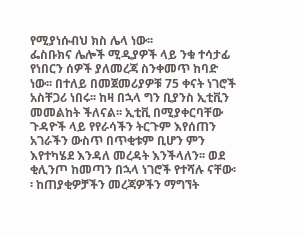የሚያነሱብህ ክስ ሌላ ነው፡፡
ፌስቡክና ሌሎች ሚዲያዎች ላይ ንቁ ተሳታፊ የነበርን ሰዎች ያለመረጃ ስንቀመጥ ከባድ ነው፡፡ በተለይ በመጀመሪያዎቹ 75 ቀናት ነገሮች አስቸጋሪ ነበሩ፡፡ ከዛ በኋላ ግን ቢያንስ ኢቲቪን መመልከት ችለናል፡፡ ኢቲቪ በሚያቀርባቸው ጉዳዮች ላይ የየራሳችን ትርጉም እየሰጠን አገራችን ውስጥ በጥቂቱም ቢሆን ምን እየተካሄደ እንዳለ መረዳት እንችላለን፡፡ ወደ ቂሊንጦ ከመጣን በኋላ ነገሮች የተሻሉ ናቸው፡፡ ከጠያቂዎቻችን መረጃዎችን ማግኘት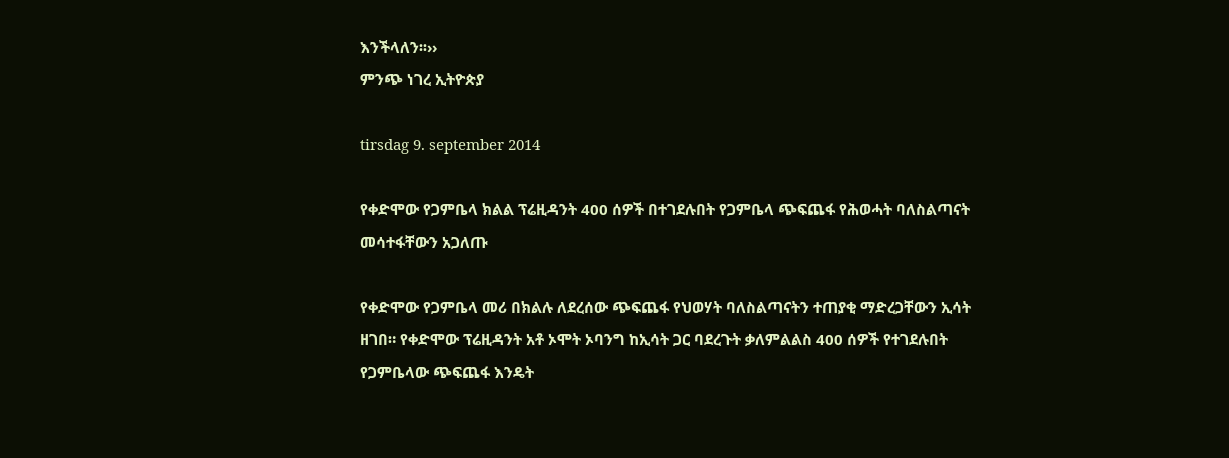እንችላለን፡፡››
ምንጭ ነገረ ኢትዮጵያ

tirsdag 9. september 2014

የቀድሞው የጋምቤላ ክልል ፕሬዚዳንት 400 ሰዎች በተገደሉበት የጋምቤላ ጭፍጨፋ የሕወሓት ባለስልጣናት መሳተፋቸውን አጋለጡ

የቀድሞው የጋምቤላ መሪ በክልሉ ለደረሰው ጭፍጨፋ የህወሃት ባለስልጣናትን ተጠያቂ ማድረጋቸውን ኢሳት ዘገበ። የቀድሞው ፕሬዚዳንት አቶ ኦሞት ኦባንግ ከኢሳት ጋር ባደረጉት ቃለምልልስ 400 ሰዎች የተገደሉበት የጋምቤላው ጭፍጨፋ እንዴት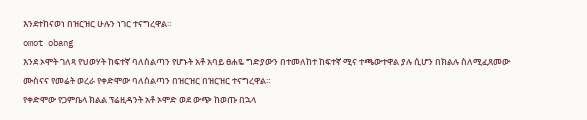እንደተከናወነ በዝርዝር ሁሉን ነገር ተናግረዋል።
omot obang
እንደ ኦሞት ገለጻ የህወሃት ከፍተኛ ባለስልጣን የሆኑት አቶ አባይ ፀሐዬ ግድያውን በተመለከተ ከፍተኛ ሚና ተጫውተዋል ያሉ ሲሆን በክልሉ ስለሚፈጸመው ሙስናና የመሬት ወረራ የቀድሞው ባለስልጣን በዝርዝር በዝርዝር ተናግረዋል።
የቀድሞው የጋምቤላ ክልል ፕሬዚዳንት አቶ ኦሞድ ወደ ውጭ ከወጡ በኋላ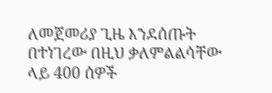ለመጀመሪያ ጊዜ እንደሰጡት በተነገረው በዚህ ቃለምልልሳቸው ላይ 400 ሰዎች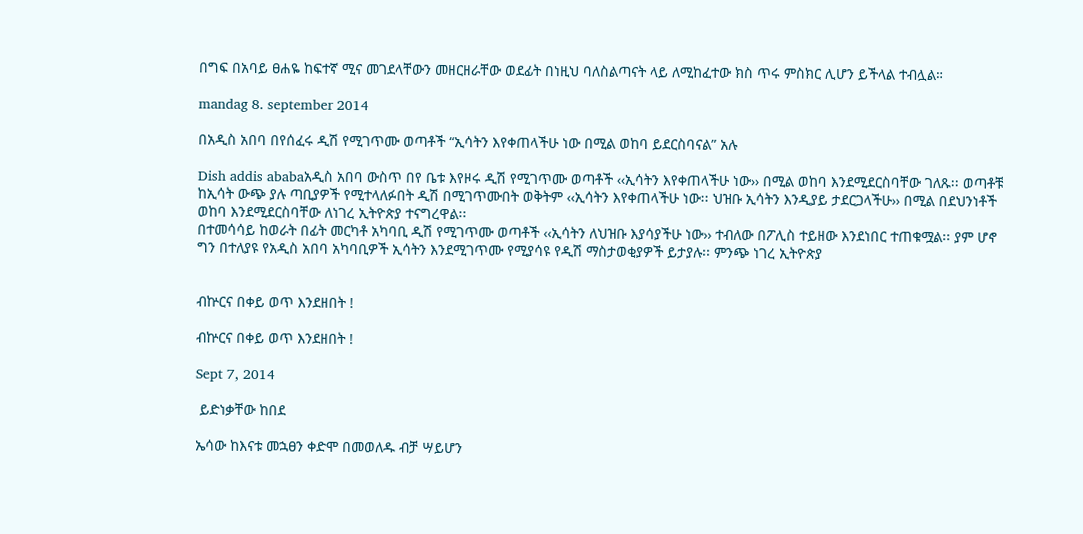በግፍ በአባይ ፀሐዬ ከፍተኛ ሚና መገደላቸውን መዘርዘራቸው ወደፊት በነዚህ ባለስልጣናት ላይ ለሚከፈተው ክስ ጥሩ ምስክር ሊሆን ይችላል ተብሏል።

mandag 8. september 2014

በአዲስ አበባ በየሰፈሩ ዲሽ የሚገጥሙ ወጣቶች “ኢሳትን እየቀጠላችሁ ነው በሚል ወከባ ይደርስባናል” አሉ

Dish addis ababaአዲስ አበባ ውስጥ በየ ቤቱ እየዞሩ ዲሽ የሚገጥሙ ወጣቶች ‹‹ኢሳትን እየቀጠላችሁ ነው›› በሚል ወከባ እንደሚደርስባቸው ገለጹ፡፡ ወጣቶቹ ከኢሳት ውጭ ያሉ ጣቢያዎች የሚተላለፉበት ዲሽ በሚገጥሙበት ወቅትም ‹‹ኢሳትን እየቀጠላችሁ ነው፡፡ ህዝቡ ኢሳትን እንዲያይ ታደርጋላችሁ›› በሚል በደህንነቶች ወከባ እንደሚደርስባቸው ለነገረ ኢትዮጵያ ተናግረዋል፡፡
በተመሳሳይ ከወራት በፊት መርካቶ አካባቢ ዲሽ የሚገጥሙ ወጣቶች ‹‹ኢሳትን ለህዝቡ እያሳያችሁ ነው›› ተብለው በፖሊስ ተይዘው እንደነበር ተጠቁሟል፡፡ ያም ሆኖ ግን በተለያዩ የአዲስ አበባ አካባቢዎች ኢሳትን እንደሚገጥሙ የሚያሳዩ የዲሽ ማስታወቂያዎች ይታያሉ፡፡ ምንጭ ነገረ ኢትዮጵያ


ብኵርና በቀይ ወጥ እንደዘበት !

ብኵርና በቀይ ወጥ እንደዘበት !

Sept 7, 2014

 ይድነቃቸው ከበደ

ኤሳው ከእናቱ መኋፀን ቀድሞ በመወለዱ ብቻ ሣይሆን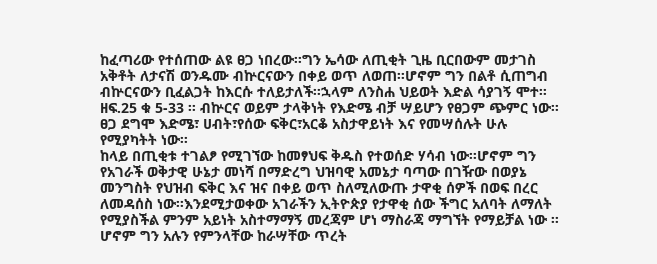ከፈጣሪው የተሰጠው ልዩ ፀጋ ነበረው፡፡ግን ኤሳው ለጢቂት ጊዜ ቢርበውም መታገስ አቅቶት ለታናሽ ወንዱሙ ብኵርናውን በቀይ ወጥ ለወጠ፡፡ሆኖም ግን በልቶ ሲጠግብ ብኵርናውን ቢፈልጋት ከእርሱ ተለይታለች፡፡ኋላም ለንስሐ ህይወት እድል ሳያገኝ ሞተ፡፡ ዘፍ.25 ቁ 5-33 ፡፡ ብኵርና ወይም ታላቅነት የእድሜ ብቻ ሣይሆን የፀጋም ጭምር ነው፡፡ፀጋ ደግሞ እድሜ፣ ሀብት፣የሰው ፍቅር፣አርቆ አስታዋይነት እና የመሣሰሉት ሁሉ የሚያካትት ነው፡፡
ከላይ በጢቂቱ ተገልፆ የሚገኘው ከመፃህፍ ቅዱስ የተወሰድ ሃሳብ ነው፡፡ሆኖም ግን የአገራች ወቅታዊ ሁኔታ መነሻ በማድረግ ህዝባዊ አመኔታ ባጣው በገዥው በወያኔ መንግስት የህዝብ ፍቅር እና ዝና በቀይ ወጥ ስለሚለውጡ ታዋቂ ሰዎች በወፍ በረር ለመዳሰስ ነው፡፡እንደሚታወቀው አገራችን ኢትዮጵያ የታዋቂ ሰው ችግር አለባት ለማለት የሚያስችል ምንም አይነት አስተማማኝ መረጃም ሆነ ማስራጃ ማግኘት የማይቻል ነው ፡፡ ሆኖም ግን አሉን የምንላቸው ከራሣቸው ጥረት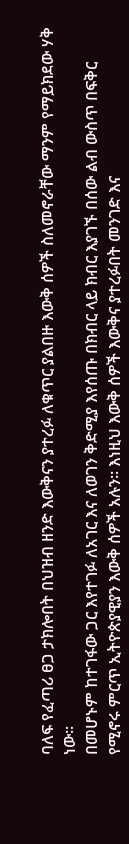ባለፍ የፈጣሪ ፀጋ ታክሎበት በህዝብ ዘንድ እውቅናን ያተረፉ ለቁጥር ያልበዙ እውቅ ሰዎች ስለመኖራቸው ማንም የማይክደው ሃቅ ነው፡፡
በመሆኑም ከተገፋው ጋር እየተገፉ ለአገር እና ለወገን ቅድሚያ እየሰጡ በክብር ላይ ክብር እያገኙ በሰው ልብ ውስጥ በፍቅር የሚኖሩ ምርጥ ኢትዮጵያዊያን እውቅ ሰዎች አሉን፡፡ እነዚህ እውቅ ሰዎች እውቅና ያተረፉበት መንገድ እና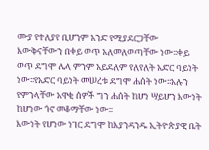ሙያ የተለያየ ቢሆንም አንድ የሚያደርጋቸው እውቅናቸውን በቀይ ወጥ አለመለወጣቸው ነው፡፡ቀይ ወጥ ደግሞ ሌላ ምንም አይደለም የለየለት አድር ባይነት ነው፡፡የአድር ባይነት መሠረቱ ደግሞ ሐሰት ነው፡፡አሉን የምንላቸው አዋቂ ሰዎች ግን ሐሰት ከሆነ ሣይሆን እውነት ከሆነው ጎኖ መቆማቸው ነው፡፡
እውነት የሆነው ነገር ደግሞ ከእያንዳንዱ ኢትዮጵያዊ ቤት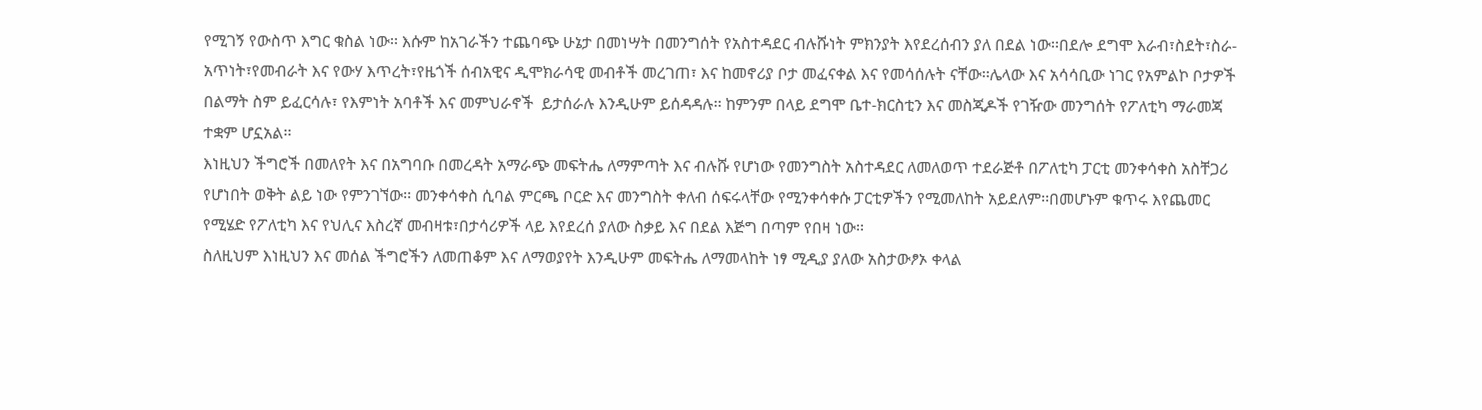የሚገኝ የውስጥ እግር ቁስል ነው፡፡ እሱም ከአገራችን ተጨባጭ ሁኔታ በመነሣት በመንግሰት የአስተዳደር ብሉሹነት ምክንያት እየደረሰብን ያለ በደል ነው፡፡በደሎ ደግሞ እራብ፣ስደት፣ስራ-አጥነት፣የመብራት እና የውሃ እጥረት፣የዜጎች ሰብአዊና ዲሞክራሳዊ መብቶች መረገጠ፣ እና ከመኖሪያ ቦታ መፈናቀል እና የመሳሰሉት ናቸው፡፡ሌላው እና አሳሳቢው ነገር የአምልኮ ቦታዎች በልማት ስም ይፈርሳሉ፣ የእምነት አባቶች እና መምህራኖች  ይታሰራሉ እንዲሁም ይሰዳዳሉ፡፡ ከምንም በላይ ደግሞ ቤተ-ክርስቲን እና መስጂዶች የገዥው መንግሰት የፖለቲካ ማራመጃ ተቋም ሆኗአል፡፡
እነዚህን ችግሮች በመለየት እና በአግባቡ በመረዳት አማራጭ መፍትሔ ለማምጣት እና ብሉሹ የሆነው የመንግስት አስተዳደር ለመለወጥ ተደራጅቶ በፖለቲካ ፓርቲ መንቀሳቀስ አስቸጋሪ የሆነበት ወቅት ልይ ነው የምንገኘው፡፡ መንቀሳቀስ ሲባል ምርጫ ቦርድ እና መንግስት ቀለብ ሰፍሩላቸው የሚንቀሳቀሱ ፓርቲዎችን የሚመለከት አይደለም፡፡በመሆኑም ቁጥሩ እየጨመር የሚሄድ የፖለቲካ እና የህሊና እስረኛ መብዛቱ፣በታሳሪዎች ላይ እየደረሰ ያለው ስቃይ እና በደል እጅግ በጣም የበዛ ነው፡፡
ስለዚህም እነዚህን እና መሰል ችግሮችን ለመጠቆም እና ለማወያየት እንዲሁም መፍትሔ ለማመላከት ነፃ ሚዲያ ያለው አስታውፆኦ ቀላል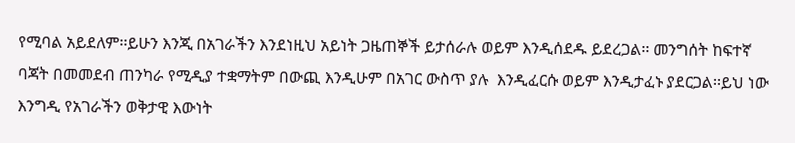የሚባል አይደለም፡፡ይሁን እንጂ በአገራችን እንደነዚህ አይነት ጋዜጠኞች ይታሰራሉ ወይም እንዲሰደዱ ይደረጋል፡፡ መንግሰት ከፍተኛ ባጃት በመመደብ ጠንካራ የሚዲያ ተቋማትም በውጪ እንዲሁም በአገር ውስጥ ያሉ  እንዲፈርሱ ወይም እንዲታፈኑ ያደርጋል፡፡ይህ ነው እንግዲ የአገራችን ወቅታዊ እውነት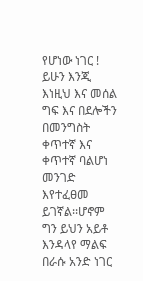የሆነው ነገር !
ይሁን እንጂ እነዚህ እና መሰል ግፍ እና በደሎችን በመንግስት ቀጥተኛ እና ቀጥተኛ ባልሆነ መንገድ እየተፈፀመ ይገኛል፡፡ሆኖም ግን ይህን አይቶ እንዳላየ ማልፍ በራሱ አንድ ነገር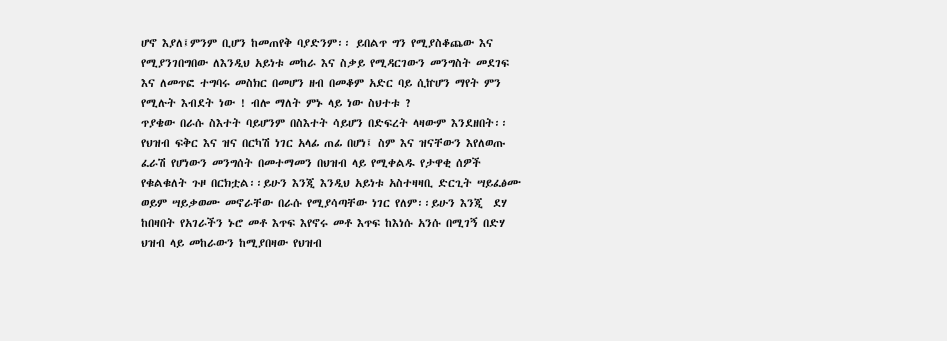ሆኖ እያለ፤ምንም ቢሆን ከመጠየቅ ባያድንም፡፡ ይበልጥ ግን የሚያስቆጨው እና የሚያንገበግበው ለእንዲህ አይነቱ መከራ እና ስቃይ የሚዳርገውን መንግስት መደገፍ እና ለመጥፎ ተግባሩ መስክር በመሆን ዘብ በመቆም አድር ባይ ሲኵሆን ማየት ምን የሚሉት እብደት ነው ! ብሎ ማለት ምኑ ላይ ነው ስህተቱ ?
ጥያቄው በራሱ ስእተት ባይሆንም በስእተት ሳይሆን በድፍረት ላዛውም እንደዘበት፡፡ የህዝብ ፍቅር እና ዝና በርካሽ ነገር አላፊ ጠፊ በሆነ፤ ስም እና ዝናቸውን እየለወጡ ፈራሽ የሆነውን መንግሰት በመተማመን በህዝብ ላይ የሚቀልዱ የታዋቂ ሰዎች የቁልቁለት ጉዞ በርክቷል፡፡ይሁን እንጂ እንዲህ አይነቱ አስተዛዛቢ ድርጊት ሣይፈፅሙ ወይም ሣይቃወሙ መኖራቸው በራሱ የሚያሳጣቸው ነገር የለም፡፡ይሁን እንጂ  ደሃ ከበዛበት የአገራችን ኑሮ መቶ እጥፍ እየኖሩ መቶ እጥፍ ከእነሱ አንሱ በሚገኝ በድሃ ህዝብ ላይ መከራውን ከሚያበዛው የህዝብ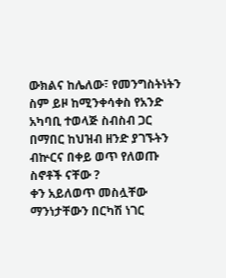ውክልና ከሌለው፣ የመንግስትነትን ስም ይዞ ከሚንቀሳቀስ የአንድ አካባቢ ተወላጅ ስብስብ ጋር በማበር ከህዝብ ዘንድ ያገኙትን ብኵርና በቀይ ወጥ የለወጡ ስኖቶች ናቸው ?
ቀን አይለወጥ መስሏቸው ማንነታቸውን በርካሽ ነገር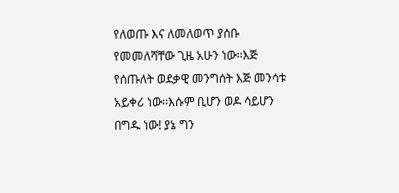የለወጡ እና ለመለወጥ ያሰቡ የመመለሻቸው ጊዜ አሁን ነው፡፡እጅ የሰጡለት ወደቃዊ መንግሰት እጅ መንሳቱ አይቀሪ ነው፡፡እሱም ቢሆን ወዶ ሳይሆን በግዱ ነው! ያኔ ግን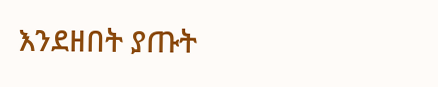እንደዘበት ያጡት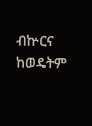ብኵርና ከወዴትም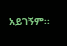አይገኝም፡፡